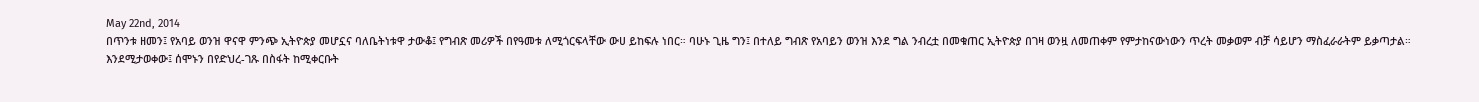May 22nd, 2014
በጥንቱ ዘመን፤ የአባይ ወንዝ ዋናዋ ምንጭ ኢትዮጵያ መሆኗና ባለቤትነቱዋ ታውቆ፤ የግብጽ መሪዎች በየዓመቱ ለሚጎርፍላቸው ውሀ ይከፍሉ ነበር። ባሁኑ ጊዜ ግን፤ በተለይ ግብጽ የአባይን ወንዝ እንደ ግል ንብረቷ በመቁጠር ኢትዮጵያ በገዛ ወንዟ ለመጠቀም የምታከናውነውን ጥረት መቃወም ብቻ ሳይሆን ማስፈራራትም ይቃጣታል።
እንደሚታወቀው፤ ሰሞኑን በየድህረ-ገጹ በስፋት ከሚቀርቡት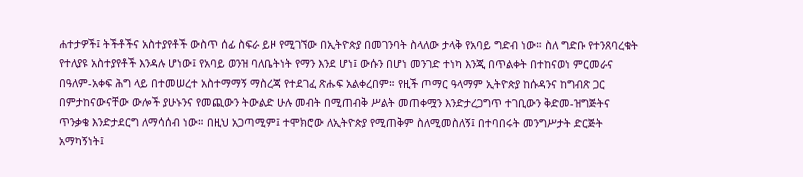ሐተታዎች፤ ትችቶችና አስተያየቶች ውስጥ ሰፊ ስፍራ ይዞ የሚገኘው በኢትዮጵያ በመገንባት ስላለው ታላቅ የአባይ ግድብ ነው። ስለ ግድቡ የተንጸባረቁት የተለያዩ አስተያየቶች እንዳሉ ሆነው፤ የአባይ ወንዝ ባለቤትነት የማን እንደ ሆነ፤ ውሱን በሆነ መንገድ ተነካ እንጂ በጥልቀት በተከናወነ ምርመራና በዓለም-አቀፍ ሕግ ላይ በተመሠረተ አስተማማኝ ማስረጃ የተደገፈ ጽሑፍ አልቀረበም። የዚች ጦማር ዓላማም ኢትዮጵያ ከሱዳንና ከግብጽ ጋር በምታከናውናቸው ውሎች ያሁኑንና የመጪውን ትውልድ ሁሉ መብት በሚጠብቅ ሥልት መጠቀሟን እንድታረጋግጥ ተገቢውን ቅድመ-ዝግጅትና ጥንቃቄ እንድታደርግ ለማሳሰብ ነው። በዚህ አጋጣሚም፤ ተሞክሮው ለኢትዮጵያ የሚጠቅም ስለሚመስለኝ፤ በተባበሩት መንግሥታት ድርጅት አማካኝነት፤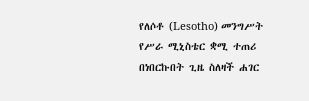የለሶቶ (Lesotho) መንግሥት የሥራ ሚኒስቴር ቋሚ ተጠሪ በነበርኩበት ጊዜ ስለዛች ሐገር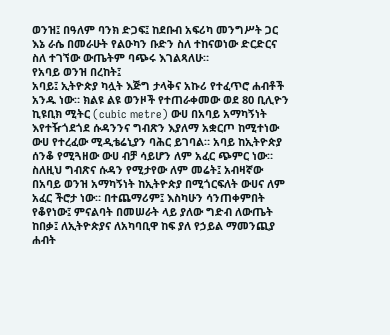ወንዝ፤ በዓለም ባንክ ድጋፍ፤ ከደቡብ አፍሪካ መንግሥት ጋር እኔ ራሴ በመራሁት የልዑካን ቡድን ስለ ተከናወነው ድርድርና ስለ ተገኘው ውጤትም ባጭሩ እገልጻለሁ።
የአባይ ወንዝ በረከት፤
አባይ፤ ኢትዮጵያ ካሏት እጅግ ታላቅና አኩሪ የተፈጥሮ ሐብቶች አንዱ ነው። ክልዩ ልዩ ወንዞች የተጠራቀመው ወደ 80 ቢሊዮን ኪዩቢክ ሚትር (cubic metre) ውሀ በአባይ አማካኝነት እየተዥጎደጎደ ሱዳንንና ግብጽን እያለማ አቋርጦ ከሚተነው ውሀ የተረፈው ሚዲቴሬኒያን ባሕር ይገባል። አባይ ከኢትዮጵያ ሰንቆ የሚጓዘው ውሀ ብቻ ሳይሆን ለም አፈር ጭምር ነው። ስለዚህ ግብጽና ሱዳን የሚታየው ለም መሬት፤ አብዛኛው በአባይ ወንዝ አማካኝነት ከኢትዮጵያ በሚጎርፍለት ውሀና ለም አፈር ችሮታ ነው። በተጨማሪም፤ እስካሁን ሳንጠቀምበት የቆየነው፤ ምናልባት በመሠራት ላይ ያለው ግድብ ለውጤት ከበቃ፤ ለኢትዮጵያና ለአካባቢዋ ከፍ ያለ የኃይል ማመንጪያ ሐብት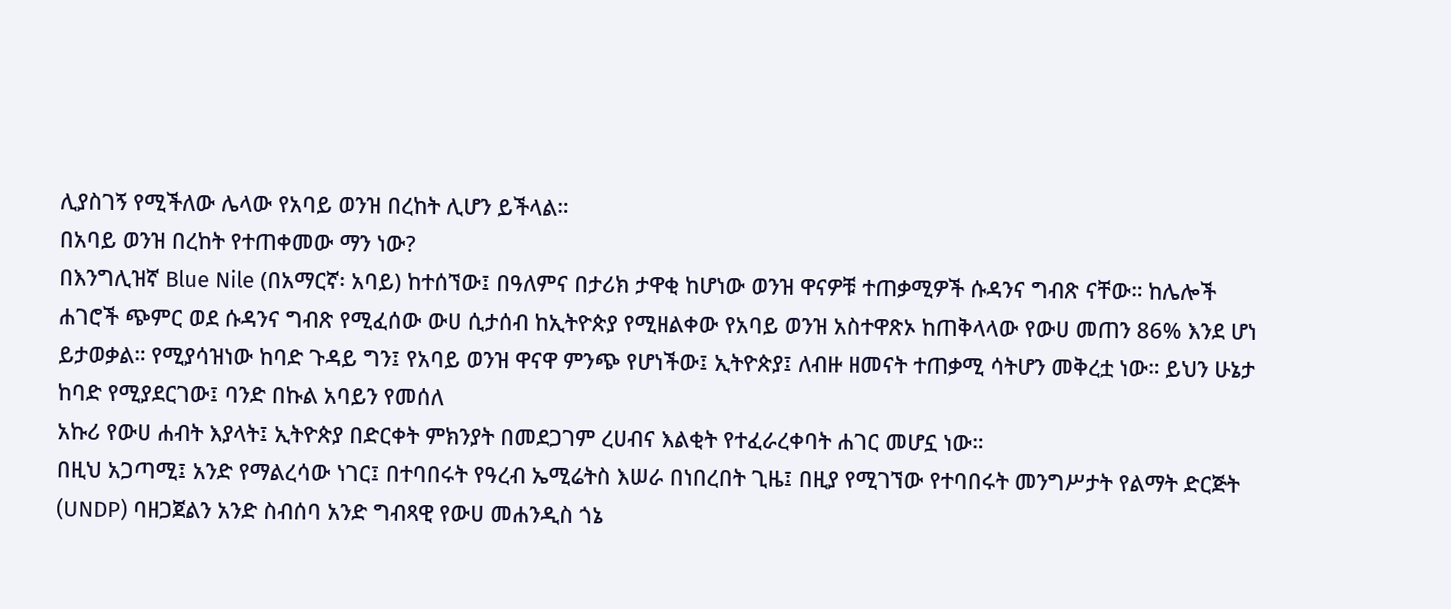ሊያስገኝ የሚችለው ሌላው የአባይ ወንዝ በረከት ሊሆን ይችላል።
በአባይ ወንዝ በረከት የተጠቀመው ማን ነው?
በእንግሊዝኛ Blue Nile (በአማርኛ፡ አባይ) ከተሰኘው፤ በዓለምና በታሪክ ታዋቂ ከሆነው ወንዝ ዋናዎቹ ተጠቃሚዎች ሱዳንና ግብጽ ናቸው። ከሌሎች ሐገሮች ጭምር ወደ ሱዳንና ግብጽ የሚፈሰው ውሀ ሲታሰብ ከኢትዮጵያ የሚዘልቀው የአባይ ወንዝ አስተዋጽኦ ከጠቅላላው የውሀ መጠን 86% እንደ ሆነ ይታወቃል። የሚያሳዝነው ከባድ ጉዳይ ግን፤ የአባይ ወንዝ ዋናዋ ምንጭ የሆነችው፤ ኢትዮጵያ፤ ለብዙ ዘመናት ተጠቃሚ ሳትሆን መቅረቷ ነው። ይህን ሁኔታ ከባድ የሚያደርገው፤ ባንድ በኩል አባይን የመሰለ
አኩሪ የውሀ ሐብት እያላት፤ ኢትዮጵያ በድርቀት ምክንያት በመደጋገም ረሀብና እልቂት የተፈራረቀባት ሐገር መሆኗ ነው።
በዚህ አጋጣሚ፤ አንድ የማልረሳው ነገር፤ በተባበሩት የዓረብ ኤሚሬትስ እሠራ በነበረበት ጊዜ፤ በዚያ የሚገኘው የተባበሩት መንግሥታት የልማት ድርጅት (UNDP) ባዘጋጀልን አንድ ስብሰባ አንድ ግብጻዊ የውሀ መሐንዲስ ጎኔ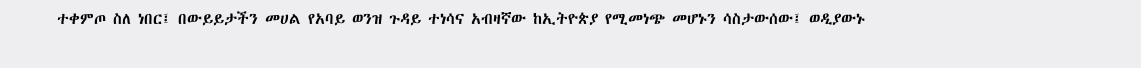ተቀምጦ ስለ ነበር፤ በውይይታችን መሀል የአባይ ወንዝ ጉዳይ ተነሳና አብዛኛው ከኢትዮጵያ የሚመነጭ መሆኑን ሳስታውሰው፤ ወዲያውኑ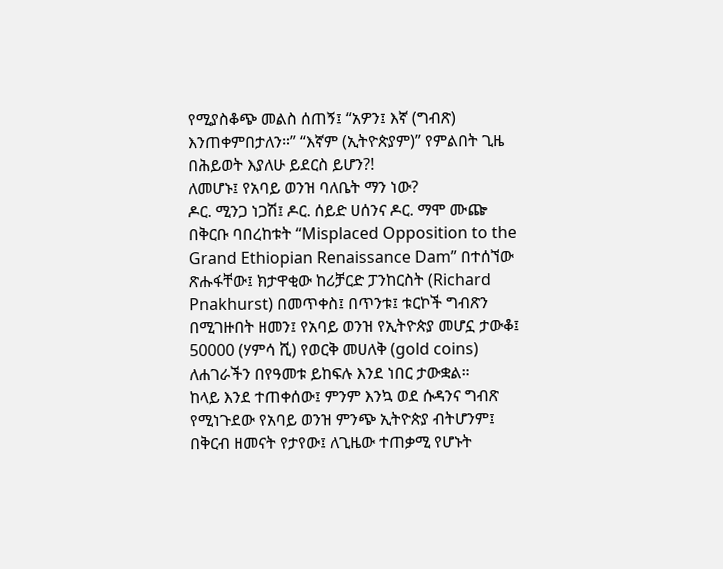የሚያስቆጭ መልስ ሰጠኝ፤ “አዎን፤ እኛ (ግብጽ) እንጠቀምበታለን።” “እኛም (ኢትዮጵያም)” የምልበት ጊዜ በሕይወት እያለሁ ይደርስ ይሆን?!
ለመሆኑ፤ የአባይ ወንዝ ባለቤት ማን ነው?
ዶር. ሚንጋ ነጋሽ፤ ዶር. ሰይድ ሀሰንና ዶር. ማሞ ሙጬ በቅርቡ ባበረከቱት “Misplaced Opposition to the Grand Ethiopian Renaissance Dam” በተሰኘው ጽሑፋቸው፤ ክታዋቂው ከሪቻርድ ፓንከርስት (Richard Pnakhurst) በመጥቀስ፤ በጥንቱ፤ ቱርኮች ግብጽን በሚገዙበት ዘመን፤ የአባይ ወንዝ የኢትዮጵያ መሆኗ ታውቆ፤ 50000 (ሃምሳ ሺ) የወርቅ መሀለቅ (gold coins) ለሐገራችን በየዓመቱ ይከፍሉ እንደ ነበር ታውቋል።
ከላይ እንደ ተጠቀሰው፤ ምንም እንኳ ወደ ሱዳንና ግብጽ የሚነጉደው የአባይ ወንዝ ምንጭ ኢትዮጵያ ብትሆንም፤ በቅርብ ዘመናት የታየው፤ ለጊዜው ተጠቃሚ የሆኑት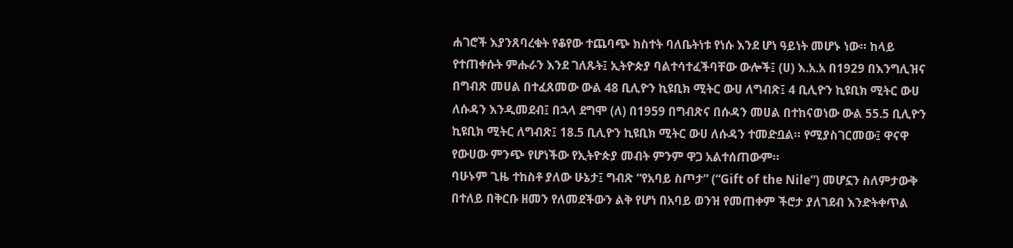ሐገሮች እያንጸባረቁት የቆየው ተጨባጭ ክስተት ባለቤትነቱ የነሱ እንደ ሆነ ዓይነት መሆኑ ነው። ከላይ የተጠቀሱት ምሑራን እንደ ገለጹት፤ ኢትዮጵያ ባልተሳተፈችባቸው ውሎች፤ (ሀ) እ.አ.አ በ1929 በእንግሊዝና በግብጽ መሀል በተፈጸመው ውል 48 ቢሊዮን ኪዩቢክ ሚትር ውሀ ለግብጽ፤ 4 ቢሊዮን ኪዩቢክ ሚትር ውሀ ለሱዳን እንዲመደብ፤ በኋላ ደግሞ (ለ) በ1959 በግብጽና በሱዳን መሀል በተከናወነው ውል 55.5 ቢሊዮን ኪዩቢክ ሚትር ለግብጽ፤ 18.5 ቢሊዮን ኪዩቢክ ሚትር ውሀ ለሱዳን ተመድቧል። የሚያስገርመው፤ ዋናዋ የውሀው ምንጭ የሆነችው የኢትዮጵያ መብት ምንም ዋጋ አልተሰጠውም።
ባሁኑም ጊዜ ተከስቶ ያለው ሁኔታ፤ ግብጽ “የአባይ ስጦታ” (“Gift of the Nile”) መሆኗን ስለምታውቅ በተለይ በቅርቡ ዘመን የለመደችውን ልቅ የሆነ በአባይ ወንዝ የመጠቀም ችሮታ ያለገደብ እንድትቀጥል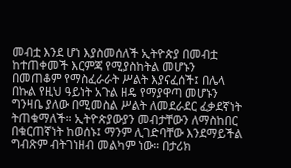መብቷ እንደ ሆነ እያስመሰለች ኢትዮጵያ በመብቷ ከተጠቀመች እርምጃ የሚያስከትል መሆኑን በመጠቆም የማስፈራራት ሥልት እያናፈሰች፤ በሌላ በኩል የዚህ ዓይነት አጉል ዘዴ የማያዋጣ መሆኑን ግንዛቤ ያለው በሚመስል ሥልት ለመደራደር ፈቃደኛነት ትጠቁማለች። ኢትዮጵያውያን መብታቸውን ለማስከበር በቁርጠኛነት ከወሰኑ፤ ማንም ሊገድባቸው እንደማይችል ግብጽም ብትገነዘብ መልካም ነው። በታሪክ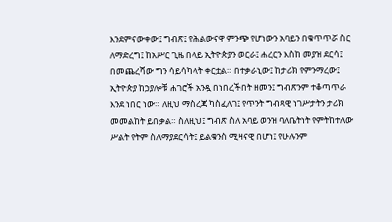እንደምናውቀው፤ ግብጽ፤ የሕልውናዋ ምንጭ የሆነውን አባይን በቁጥጥሯ ስር ለማድረግ፤ ከአሥር ጊዜ በላይ ኢትዮጵያን ወርራ፤ ሐረርን እስከ መያዝ ደርሳ፤ በመጨረሻው ግን ሳይሳካላት ቀርቷል። በተቃራኒው፤ ከታሪክ የምንማረው፤ ኢትዮጵያ ከኃያሎቹ ሐገሮች አንዷ በነበረችበት ዘመን፤ ግብጽንም ተቆጣጥራ እንደ ነበር ነው። ለዚህ ማስረጃ ካስፈለገ፤ የጥንት ግብጻዊ ነገሥታትን ታሪክ መመልከት ይበቃል። ስለዚህ፤ ግብጽ ስለ አባይ ወንዝ ባለቤትነት የምትከተለው ሥልት የትም ስለማያደርሳት፤ ይልቁንስ ሚዛናዊ በሆነ፤ የሁሉንም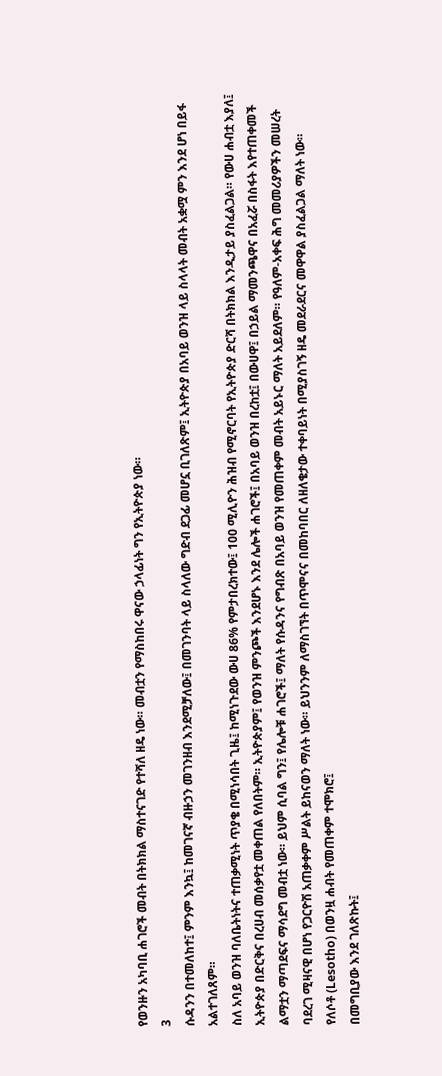የወንዙን አካባቢ ሐገሮች መብት በትክክል ማስተናገድ የተሻለ ዘዴ ነው። መብቷን የማስከበሩ ዋናው ኃላፊነት ግን የኢትዮጵያ ነው።
3
ሱዳንን በተመለከተ፤ ምንም እንኳ፤ ከመገናኛ ብዙኃን መገንዘብ እንደሚቻለው፤ በመገንባት ላይ ስላለው ግድብ ደጋፊ መሆኗ ቢገለጽም፤ ኢትዮጵያ በአባይ ወንዝ ላይ ስላላት መብት አቋሟ ምን እንደ ሆነ በይፋ አልተገለጸም።
ስለ አባይ ወንዝ ባለቤትነትና ተጠቃሚነት ጥያቄ በሚነሳበት ጊዜ፤ ከሚነጉደው ውሀ 86% የምታበረክተው፤ 100 ሚሊዮን ሕዝብ የሚኖርባት የኢትዮጵያ ድርሻ በትክክል እንዲታይ ያስፈልጋል። የውሀ ሐብቷ እያለ፤ ኢትዮጵያ በድርቅና በረሀብ መሰቃየቷ መቀጠል የለበትም። ኢትዮጵያም፤ የወንዝ ምንጮች እንደሆኑ እንደ ሌሎች ሐገሮች፤ በአባይ ወንዝ በረከቷ፤ በውሀዋ፤ በኃይል ማመንጫዋና በአፈሯ በስፋት እየተጠቀመች ልማቷን ማጣደፍና ማሳደግ መብቷ ነው። ይህም ሲባል ግን፤ የሌሎቹ ሐገሮች፤ ማለት የሱዳንና የግብጽ በአባይ ወንዝ የመጠቀም መብት አይኑር ማለት አይደለም። የዓለም-አቀፍ ሕግ መመሪያዎችን መሠረት ባደረገ ሚዛናዊ በሆነ የጋርዮሽ አጠቃቀም ሥልት ይከናወን ማለት ነው። ይህንንም ለማስገኘት በጥሞናና በመከባበር ለዘለቄታው ተቀባይነት በሚያስገኝ ዘዴ መደራደርና መዋዋል ያስፈልጋል ማለት ነው።
የለሶቶ (Lesotho) በወንዟ ሐብት የመጠቀም ተሞክሮ፤
በመግቢያው እንደ ገለጽኩት፤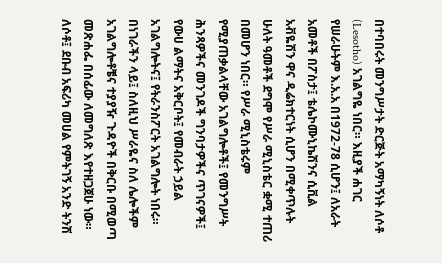በተባበሩት መንግሥታት ድርጅት አማካኝነት ለሶቶ (Lesotho) አገልግዬ ነበር። እዚያች ሐገር የሠራሁትም እ.አ.አ በ1972-78 ሲሆን፤ ለአራት አመቶች በፖስታ፤ ቴሌኮሙኒኬሽንና ሲቪል አቭዬሽን ዋና ዲሬክተርነት ሲሆን በሚቀጥሉት ሁለት ዓመቶች ደግሞ የሥራ ሚኒስቴር ቋሚ ተጠሪ በመሆን ነበር። የሥራ ሚኒስቴሩም የሚያጠቃልላቸው አገልግሎቶች፤ የመንግሥት ሕንጻዎችና መንገዶች ግንባታዎችና ጥገናዎች፤ የውሀ ልማትና አቅርቦት፤ የመብራት ኃይል አገልግሎትና፤ የትራንስፖርት አገልግሎት ነበሩ። በነገራችን ላይ፤ ስለዚህ ሥራዬና ስለ ሌሎችም አገልግሎቶቼና ተያያዥ ጉዳዮች በቅርቡ በሚወጣ መጽሐፌ በሰፊው ለመግለጽ እየተዘጋጀሁ ነው።
ለሶቶ፤ ደቡብ አፍሪካ መሀል የምትገኝ አንድ ትንሽ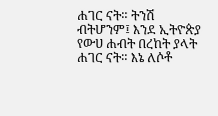ሐገር ናት። ትንሽ ብትሆንም፤ እንደ ኢትዮጵያ የውሀ ሐብት በረከት ያላት ሐገር ናት። እኔ ለሶቶ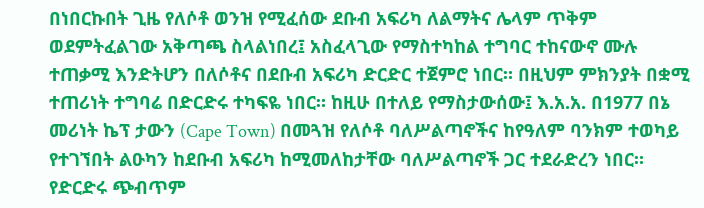በነበርኩበት ጊዜ የለሶቶ ወንዝ የሚፈሰው ደቡብ አፍሪካ ለልማትና ሌላም ጥቅም ወደምትፈልገው አቅጣጫ ስላልነበረ፤ አስፈላጊው የማስተካከል ተግባር ተከናውኖ ሙሉ ተጠቃሚ እንድትሆን በለሶቶና በደቡብ አፍሪካ ድርድር ተጀምሮ ነበር። በዚህም ምክንያት በቋሚ ተጠሪነት ተግባሬ በድርድሩ ተካፍዬ ነበር። ከዚሁ በተለይ የማስታውሰው፤ እ.አ.አ. በ1977 በኔ መሪነት ኬፕ ታውን (Cape Town) በመጓዝ የለሶቶ ባለሥልጣኖችና ከየዓለም ባንክም ተወካይ የተገኘበት ልዑካን ከደቡብ አፍሪካ ከሚመለከታቸው ባለሥልጣኖች ጋር ተደራድረን ነበር። የድርድሩ ጭብጥም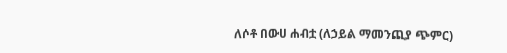ለሶቶ በውሀ ሐብቷ (ለኃይል ማመንጪያ ጭምር)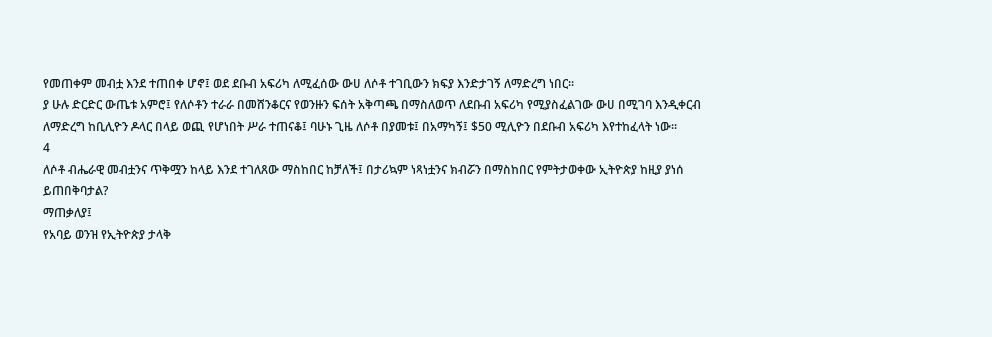የመጠቀም መብቷ እንደ ተጠበቀ ሆኖ፤ ወደ ደቡብ አፍሪካ ለሚፈሰው ውሀ ለሶቶ ተገቢውን ክፍያ እንድታገኝ ለማድረግ ነበር።
ያ ሁሉ ድርድር ውጤቱ አምሮ፤ የለሶቶን ተራራ በመሸንቆርና የወንዙን ፍሰት አቅጣጫ በማስለወጥ ለደቡብ አፍሪካ የሚያስፈልገው ውሀ በሚገባ እንዲቀርብ ለማድረግ ከቢሊዮን ዶላር በላይ ወጪ የሆነበት ሥራ ተጠናቆ፤ ባሁኑ ጊዜ ለሶቶ በያመቱ፤ በአማካኝ፤ $50 ሚሊዮን በደቡብ አፍሪካ እየተከፈላት ነው።
4
ለሶቶ ብሔራዊ መብቷንና ጥቅሟን ከላይ እንደ ተገለጸው ማስከበር ከቻለች፤ በታሪኳም ነጻነቷንና ክብሯን በማስከበር የምትታወቀው ኢትዮጵያ ከዚያ ያነሰ ይጠበቅባታል?
ማጠቃለያ፤
የአባይ ወንዝ የኢትዮጵያ ታላቅ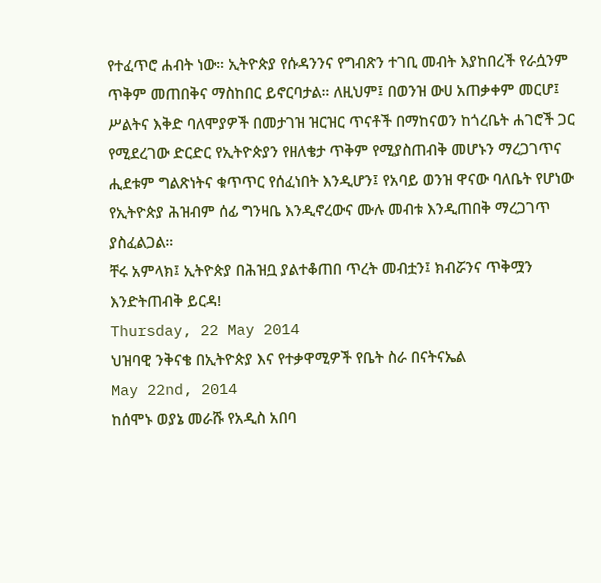የተፈጥሮ ሐብት ነው። ኢትዮጵያ የሱዳንንና የግብጽን ተገቢ መብት እያከበረች የራሷንም ጥቅም መጠበቅና ማስከበር ይኖርባታል። ለዚህም፤ በወንዝ ውሀ አጠቃቀም መርሆ፤ ሥልትና እቅድ ባለሞያዎች በመታገዝ ዝርዝር ጥናቶች በማከናወን ከጎረቤት ሐገሮች ጋር የሚደረገው ድርድር የኢትዮጵያን የዘለቄታ ጥቅም የሚያስጠብቅ መሆኑን ማረጋገጥና ሒደቱም ግልጽነትና ቁጥጥር የሰፈነበት እንዲሆን፤ የአባይ ወንዝ ዋናው ባለቤት የሆነው የኢትዮጵያ ሕዝብም ሰፊ ግንዛቤ እንዲኖረውና ሙሉ መብቱ እንዲጠበቅ ማረጋገጥ ያስፈልጋል።
ቸሩ አምላክ፤ ኢትዮጵያ በሕዝቧ ያልተቆጠበ ጥረት መብቷን፤ ክብሯንና ጥቅሟን እንድትጠብቅ ይርዳ!
Thursday, 22 May 2014
ህዝባዊ ንቅናቄ በኢትዮጵያ እና የተቃዋሚዎች የቤት ስራ በናትናኤል
May 22nd, 2014
ከሰሞኑ ወያኔ መራሹ የአዲስ አበባ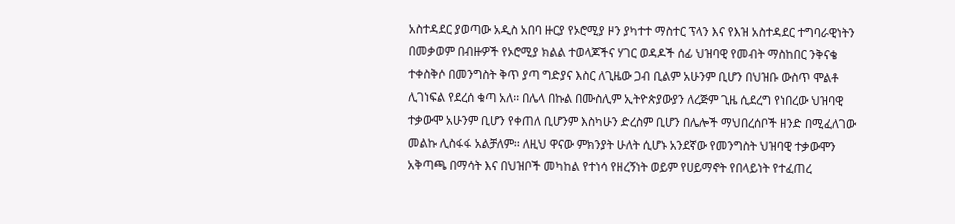አስተዳደር ያወጣው አዲስ አበባ ዙርያ የኦሮሚያ ዞን ያካተተ ማስተር ፕላን እና የእዝ አስተዳደር ተግባራዊነትን በመቃወም በብዙዎች የኦሮሚያ ክልል ተወላጆችና ሃገር ወዳዶች ሰፊ ህዝባዊ የመብት ማስከበር ንቅናቄ ተቀስቅሶ በመንግስት ቅጥ ያጣ ግድያና እስር ለጊዜው ጋብ ቢልም አሁንም ቢሆን በህዝቡ ውስጥ ሞልቶ ሊገነፍል የደረሰ ቁጣ አለ፡፡ በሌላ በኩል በሙስሊም ኢትዮጵያውያን ለረጅም ጊዜ ሲደረግ የነበረው ህዝባዊ ተቃውሞ አሁንም ቢሆን የቀጠለ ቢሆንም እስካሁን ድረስም ቢሆን በሌሎች ማህበረሰቦች ዘንድ በሚፈለገው መልኩ ሊስፋፋ አልቻለም፡፡ ለዚህ ዋናው ምክንያት ሁለት ሲሆኑ አንደኛው የመንግስት ህዝባዊ ተቃውሞን አቅጣጫ በማሳት እና በህዝቦች መካከል የተነሳ የዘረኝነት ወይም የሀይማኖት የበላይነት የተፈጠረ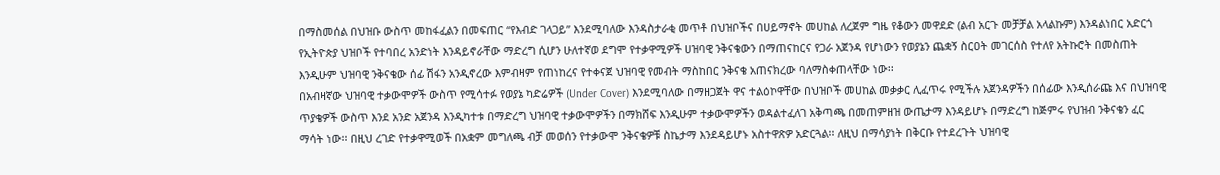በማስመሰል በህዝቡ ውስጥ መከፋፈልን በመፍጠር “የእብድ ገላጋይ” እንደሚባለው እንዳስታራቂ መጥቶ በህዝቦችና በሀይማኖት መሀከል ለረጀም ግዜ የቆውን መዋደድ (ልብ አርጉ መቻቻል አላልኩም) እንዳልነበር አድርጎ የኢትዮጵያ ህዝቦች የተባበረ አንድነት እንዳይኖራቸው ማድረግ ሲሆን ሁለተኛወ ደግሞ የተቃዋሚዎች ሀዝባዊ ንቅናቄውን በማጠናከርና የጋራ አጀንዳ የሆነውን የወያኔን ጨቋኝ ስርዐት መገርሰስ የተለየ አትኩሮት በመስጠት እንዲሁም ህዝባዊ ንቅናቄው ሰፊ ሽፋን አንዲኖረው እምብዛም የጠነከረና የተቀናጀ ህዝባዊ የመብት ማስከበር ንቅናቄ አጠናክረው ባለማስቀጠላቸው ነው፡፡
በአብዛኛው ህዝባዊ ተቃውሞዎች ውስጥ የሚሳተፉ የወያኔ ካድሬዎች (Under Cover) እንደሚባለው በማዘጋጀት ዋና ተልዕኮዋቸው በህዝቦች መሀከል መቃቃር ሊፈጥሩ የሚችሉ አጀንዳዎችን በሰፊው እንዲሰራጩ እና በህዝባዊ ጥያቄዎች ውስጥ እንደ አንድ አጀንዳ እንዲካተቱ በማድረግ ህዝባዊ ተቃውሞዎችን በማክሸፍ እንዲሁም ተቃውሞዎችን ወዳልተፈለገ አቅጣጫ በመጠምዘዝ ውጤታማ እንዳይሆኑ በማድረግ ከጅምሩ የህዝብ ንቅናቄን ፈር ማሳት ነው፡፡ በዚህ ረገድ የተቃዋሚወች በአቋም መግለጫ ብቻ መወሰን የተቃውሞ ንቅናቄዎቹ ስኬታማ እንደዳይሆኑ አስተዋጽዎ አድርጓል፡፡ ለዚህ በማሳያነት በቅርቡ የተደረጉት ህዝባዊ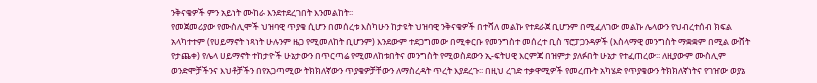ንቅናቄዎች ምን አይነት ሙከራ እንደተደረገበት እንመልከት፡፡
የመጀመሪያው የሙስሊሞች ህዝባዊ ጥያቄ ሲሆን በመሰረቱ እስካሁን ከታዩት ህዝባዊ ንቅናቄዎች በተሻለ መልኩ የተደራጀ ቢሆንም በሚፈለገው መልኩ ሌላውን የህብረተሰብ ክፍል አላካተተም (የሀይማኖት ነጻነት ሁሉንም ዜጋ የሚመለከት ቢሆንም) እንደውም ተደጋግመው በሚቀርቡ የመንግስተ መሰረተ ቢስ ፕሮፓጋንዳዎች (እስላማዊ መንግስት ማቋቋም በሚል ውሸት የታጨቀ) የሌላ ሀይማኖት ተከታዮች ሁኔታውን በጥርጣሬ የሚመለከቱበትና መንግስት የሚወስደውን ኢ-ፍትሀዊ እርምጃ በዝምታ ያለፉበት ሁኔታ የተፈጠረው፡፡ ለዚያውም ሙስሊም ወንድሞቻችንና እህቶቻችን በየአጋጣሚው ትክክለኛውን ጥያቄዎቻቸውን ለማስረዳት ጥረት እያደረጉ፡፡ በዚህ ረገድ ተቃዋሚዎች የመረጡት አካሄድ የጥያቄውን ትክክለኛነትና የገዠው ወያኔ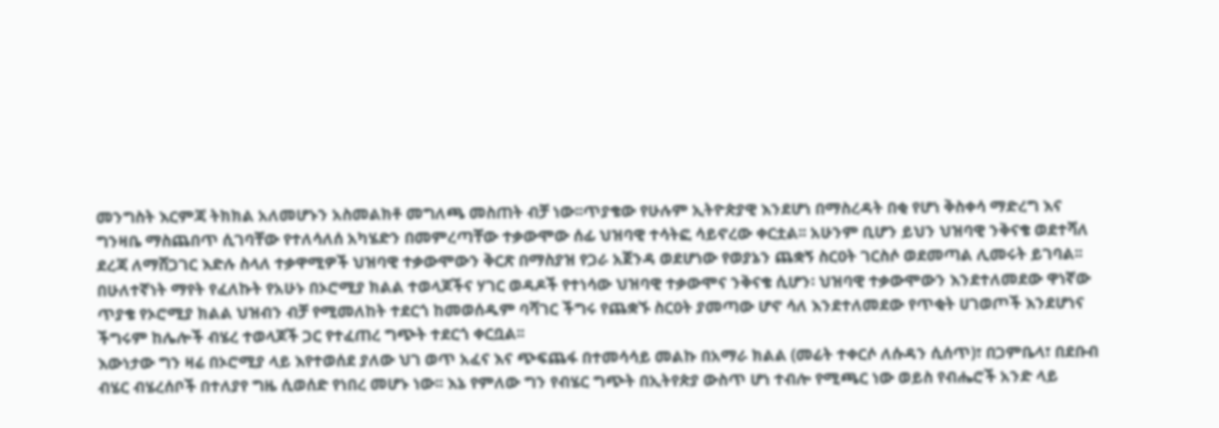መንግስት እርምጃ ትክክል አለመሆኑን አስመልክቶ መግለጫ መስጠት ብቻ ነው፡፡ጥያቄው የሁሉም ኢትዮጵያዊ እንደሆነ በማስረዳት በቂ የሆነ ቅስቀሳ ማድረግ እና ግንዛቤ ማስጨበጥ ሲገባቸው የተለሳለሰ አካሄድን በመምረጣቸው ተቃውሞው ሰፊ ህዝባዊ ተሳትፎ ሳይኖረው ቀርቷል፡፡ አሁንም ቢሆን ይህን ህዝባዊ ንቅናቄ ወደተሻለ ደረጃ ለማሸጋገር እድሉ ስላለ ተቃዋሚዎች ህዝባዊ ተቃውሞውን ቅርጽ በማስያዝ የጋራ አጀንዳ ወደሆነው የወያኔን ጨቋኝ ስርዐት ገርስሶ ወደመጣል ሊመሩት ይገባል፡፡
በሁለተኛነት ማየት የፈለኩት የአሁኑ በኦሮሚያ ክልል ተወላጆችና ሃገር ወዳዶች የተነሳው ህዝባዊ ተቃውሞና ንቅናቄ ሲሆን፡ ህዝባዊ ተቃውሞውን እንደተለመደው ዋነኛው ጥያቄ የኦሮሚያ ክልል ህዝብን ብቻ የሚመለከት ተደርጎ ከመወሰዱም ባሻገር ችግሩ የጨቋኙ ስርዐት ያመጣው ሆኖ ሳለ እንደተለመደው የጥቂት ሀገወጦች እንደሆነና ችግሩም ከሌሎች ብሄረ ተወላጆች ጋር የተፈጠረ ግጭት ተደርጎ ቀርቧል፡፡
እውነታው ግን ዛሬ በኦሮሚያ ላይ እየተወሰደ ያለው ህገ ወጥ አፈና እና ጭፍጨፋ በተመሳሳይ መልኩ በአማራ ክልል (መሬት ተቀርሶ ለሱዳን ሲሰጥ)፣ በጋምቤላ፣ በደቡብ ብሄር ብሄረሰቦች በተለያየ ግዜ ሲወሰድ የነበረ መሆኑ ነው፡፡ እኔ የምለው ግን የብሄር ግጭት በኢትየጵያ ውስጥ ሆነ ተብሎ የሚጫር ነው ወይስ የብሔሮች አንድ ላይ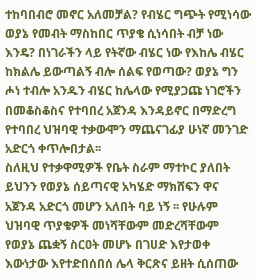ተከባበብሮ መኖር አለመቻል? የብሄር ግጭት የሚነሳው ወያኔ የመብት ማስከበር ጥያቄ ሲነሳበት ብቻ ነው እንዴ? በነገራችን ላይ የትኛው ብሄር ነው የእከሌ ብሄር ከክልሌ ይውጣልኝ ብሎ ሰልፍ የወጣው? ወያኔ ግን ሖነ ተብሎ አንዱን ብሄር ከሌላው የሚያጋጩ ነገሮችን በመቆስቆስና የተባበረ አጀንዳ እንዳይኖር በማድረግ የተባበረ ህዝባዊ ተቃውሞን ማጨናገፊያ ሁነኛ መንገድ አድርጎ ቀጥሎበታል፡፡
ስለዚህ የተቃዋሚዎች የቤት ስራም ማተኮር ያለበት ይህንን የወያኔ ሰይጣናዊ አካሄድ ማክሸፍን ዋና አጀንዳ አድርጎ መሆን አለበት ባይ ነኝ ፡፡ የሁሉም ህዝባዊ ጥያቄዎች መነሻቸውም መድረሻቸውም የወያኔ ጨቋኝ ስርዐት መሆኑ በገሀድ እየታወቀ እውነታው እየተድበሰበሰ ሌላ ቅርጽና ይዘት ሲሰጠው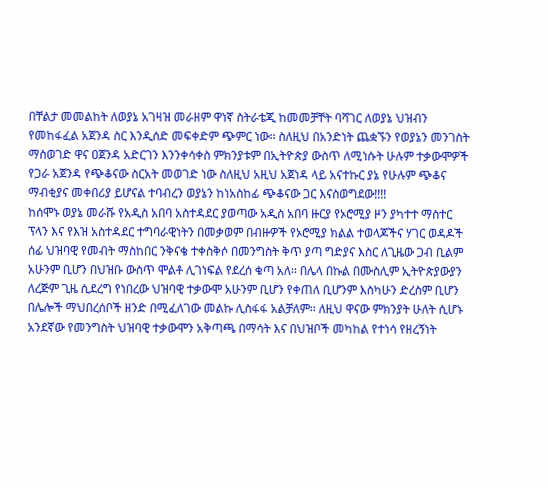በቸልታ መመልከት ለወያኔ አገዛዝ መራዘም ዋነኛ ስትራቴጂ ከመመቻቸት ባሻገር ለወያኔ ህዝብን የመከፋፈል አጀንዳ ስር እንዲሰድ መፍቀድም ጭምር ነው፡፡ ስለዚህ በአንድነት ጨቋኙን የወያኔን መንገስት ማስወገድ ዋና ዐጀንዳ አድርገን እንንቀሳቀስ ምክንያቱም በኢትዮጵያ ውስጥ ለሚነሱት ሁሉም ተቃውሞዎች የጋራ አጀንዳ የጭቆናው ስርአት መወገድ ነው ስለዚህ አዚህ አጀነዳ ላይ አናተኩር ያኔ የሁሉም ጭቆና ማብቂያና መቀበሪያ ይሆናል ተባብረን ወያኔን ከነአስከፊ ጭቆናው ጋር እናስወግደው!!!!
ከሰሞኑ ወያኔ መራሹ የአዲስ አበባ አስተዳደር ያወጣው አዲስ አበባ ዙርያ የኦሮሚያ ዞን ያካተተ ማስተር ፕላን እና የእዝ አስተዳደር ተግባራዊነትን በመቃወም በብዙዎች የኦሮሚያ ክልል ተወላጆችና ሃገር ወዳዶች ሰፊ ህዝባዊ የመብት ማስከበር ንቅናቄ ተቀስቅሶ በመንግስት ቅጥ ያጣ ግድያና እስር ለጊዜው ጋብ ቢልም አሁንም ቢሆን በህዝቡ ውስጥ ሞልቶ ሊገነፍል የደረሰ ቁጣ አለ፡፡ በሌላ በኩል በሙስሊም ኢትዮጵያውያን ለረጅም ጊዜ ሲደረግ የነበረው ህዝባዊ ተቃውሞ አሁንም ቢሆን የቀጠለ ቢሆንም እስካሁን ድረስም ቢሆን በሌሎች ማህበረሰቦች ዘንድ በሚፈለገው መልኩ ሊስፋፋ አልቻለም፡፡ ለዚህ ዋናው ምክንያት ሁለት ሲሆኑ አንደኛው የመንግስት ህዝባዊ ተቃውሞን አቅጣጫ በማሳት እና በህዝቦች መካከል የተነሳ የዘረኝነት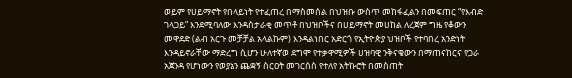ወይም የሀይማኖት የበላይነት የተፈጠረ በማስመሰል በህዝቡ ውስጥ መከፋፈልን በመፍጠር “የእብድ ገላጋይ” እንደሚባለው እንዳስታራቂ መጥቶ በህዝቦችና በሀይማኖት መሀከል ለረጀም ግዜ የቆውን መዋደድ (ልብ አርጉ መቻቻል አላልኩም) እንዳልነበር አድርጎ የኢትዮጵያ ህዝቦች የተባበረ አንድነት እንዳይኖራቸው ማድረግ ሲሆን ሁለተኛወ ደግሞ የተቃዋሚዎች ሀዝባዊ ንቅናቄውን በማጠናከርና የጋራ አጀንዳ የሆነውን የወያኔን ጨቋኝ ስርዐት መገርሰስ የተለየ አትኩሮት በመስጠት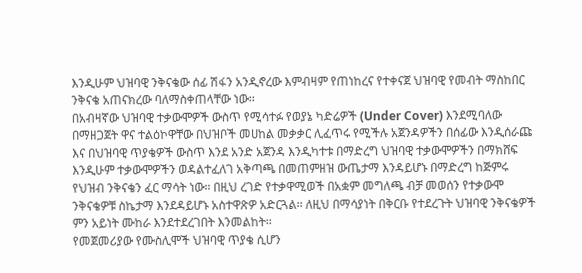እንዲሁም ህዝባዊ ንቅናቄው ሰፊ ሽፋን አንዲኖረው እምብዛም የጠነከረና የተቀናጀ ህዝባዊ የመብት ማስከበር ንቅናቄ አጠናክረው ባለማስቀጠላቸው ነው፡፡
በአብዛኛው ህዝባዊ ተቃውሞዎች ውስጥ የሚሳተፉ የወያኔ ካድሬዎች (Under Cover) እንደሚባለው በማዘጋጀት ዋና ተልዕኮዋቸው በህዝቦች መሀከል መቃቃር ሊፈጥሩ የሚችሉ አጀንዳዎችን በሰፊው እንዲሰራጩ እና በህዝባዊ ጥያቄዎች ውስጥ እንደ አንድ አጀንዳ እንዲካተቱ በማድረግ ህዝባዊ ተቃውሞዎችን በማክሸፍ እንዲሁም ተቃውሞዎችን ወዳልተፈለገ አቅጣጫ በመጠምዘዝ ውጤታማ እንዳይሆኑ በማድረግ ከጅምሩ የህዝብ ንቅናቄን ፈር ማሳት ነው፡፡ በዚህ ረገድ የተቃዋሚወች በአቋም መግለጫ ብቻ መወሰን የተቃውሞ ንቅናቄዎቹ ስኬታማ እንደዳይሆኑ አስተዋጽዎ አድርጓል፡፡ ለዚህ በማሳያነት በቅርቡ የተደረጉት ህዝባዊ ንቅናቄዎች ምን አይነት ሙከራ እንደተደረገበት እንመልከት፡፡
የመጀመሪያው የሙስሊሞች ህዝባዊ ጥያቄ ሲሆን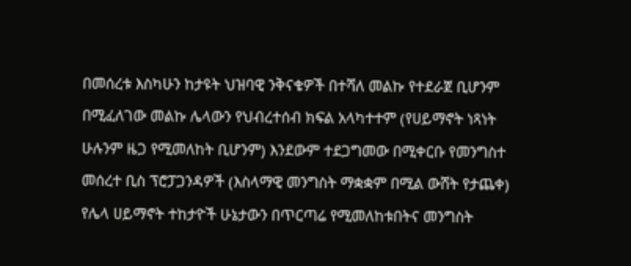በመሰረቱ እስካሁን ከታዩት ህዝባዊ ንቅናቄዎች በተሻለ መልኩ የተደራጀ ቢሆንም በሚፈለገው መልኩ ሌላውን የህብረተሰብ ክፍል አላካተተም (የሀይማኖት ነጻነት ሁሉንም ዜጋ የሚመለከት ቢሆንም) እንደውም ተደጋግመው በሚቀርቡ የመንግስተ መሰረተ ቢስ ፕሮፓጋንዳዎች (እስላማዊ መንግስት ማቋቋም በሚል ውሸት የታጨቀ) የሌላ ሀይማኖት ተከታዮች ሁኔታውን በጥርጣሬ የሚመለከቱበትና መንግስት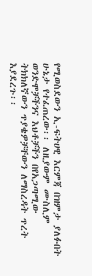የሚወስደውን ኢ-ፍትሀዊ እርምጃ በዝምታ ያለፉበት ሁኔታ የተፈጠረው፡፡ ለዚያውም ሙስሊም ወንድሞቻችንና እህቶቻችን በየአጋጣሚው ትክክለኛውን ጥያቄዎቻቸውን ለማስረዳት ጥረት እያደረጉ፡፡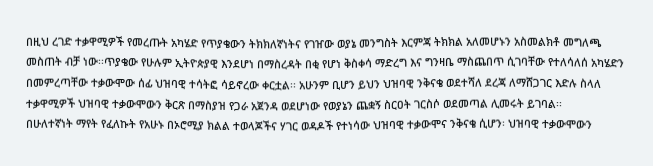በዚህ ረገድ ተቃዋሚዎች የመረጡት አካሄድ የጥያቄውን ትክክለኛነትና የገዠው ወያኔ መንግስት እርምጃ ትክክል አለመሆኑን አስመልክቶ መግለጫ መስጠት ብቻ ነው፡፡ጥያቄው የሁሉም ኢትዮጵያዊ እንደሆነ በማስረዳት በቂ የሆነ ቅስቀሳ ማድረግ እና ግንዛቤ ማስጨበጥ ሲገባቸው የተለሳለሰ አካሄድን በመምረጣቸው ተቃውሞው ሰፊ ህዝባዊ ተሳትፎ ሳይኖረው ቀርቷል፡፡ አሁንም ቢሆን ይህን ህዝባዊ ንቅናቄ ወደተሻለ ደረጃ ለማሸጋገር እድሉ ስላለ ተቃዋሚዎች ህዝባዊ ተቃውሞውን ቅርጽ በማስያዝ የጋራ አጀንዳ ወደሆነው የወያኔን ጨቋኝ ስርዐት ገርስሶ ወደመጣል ሊመሩት ይገባል፡፡
በሁለተኛነት ማየት የፈለኩት የአሁኑ በኦሮሚያ ክልል ተወላጆችና ሃገር ወዳዶች የተነሳው ህዝባዊ ተቃውሞና ንቅናቄ ሲሆን፡ ህዝባዊ ተቃውሞውን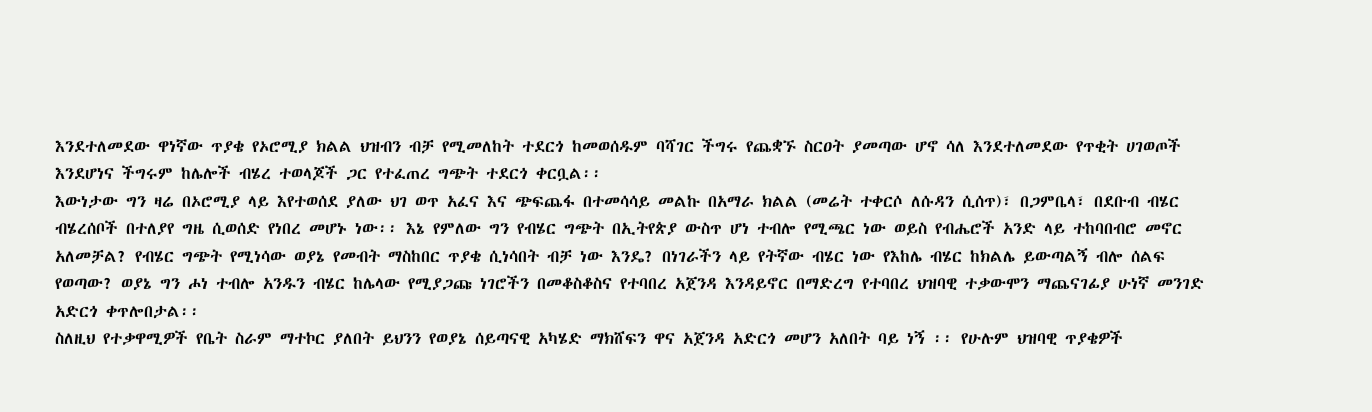እንደተለመደው ዋነኛው ጥያቄ የኦሮሚያ ክልል ህዝብን ብቻ የሚመለከት ተደርጎ ከመወሰዱም ባሻገር ችግሩ የጨቋኙ ስርዐት ያመጣው ሆኖ ሳለ እንደተለመደው የጥቂት ሀገወጦች እንደሆነና ችግሩም ከሌሎች ብሄረ ተወላጆች ጋር የተፈጠረ ግጭት ተደርጎ ቀርቧል፡፡
እውነታው ግን ዛሬ በኦሮሚያ ላይ እየተወሰደ ያለው ህገ ወጥ አፈና እና ጭፍጨፋ በተመሳሳይ መልኩ በአማራ ክልል (መሬት ተቀርሶ ለሱዳን ሲሰጥ)፣ በጋምቤላ፣ በደቡብ ብሄር ብሄረሰቦች በተለያየ ግዜ ሲወሰድ የነበረ መሆኑ ነው፡፡ እኔ የምለው ግን የብሄር ግጭት በኢትየጵያ ውስጥ ሆነ ተብሎ የሚጫር ነው ወይስ የብሔሮች አንድ ላይ ተከባበብሮ መኖር አለመቻል? የብሄር ግጭት የሚነሳው ወያኔ የመብት ማስከበር ጥያቄ ሲነሳበት ብቻ ነው እንዴ? በነገራችን ላይ የትኛው ብሄር ነው የእከሌ ብሄር ከክልሌ ይውጣልኝ ብሎ ሰልፍ የወጣው? ወያኔ ግን ሖነ ተብሎ አንዱን ብሄር ከሌላው የሚያጋጩ ነገሮችን በመቆስቆስና የተባበረ አጀንዳ እንዳይኖር በማድረግ የተባበረ ህዝባዊ ተቃውሞን ማጨናገፊያ ሁነኛ መንገድ አድርጎ ቀጥሎበታል፡፡
ስለዚህ የተቃዋሚዎች የቤት ስራም ማተኮር ያለበት ይህንን የወያኔ ሰይጣናዊ አካሄድ ማክሸፍን ዋና አጀንዳ አድርጎ መሆን አለበት ባይ ነኝ ፡፡ የሁሉም ህዝባዊ ጥያቄዎች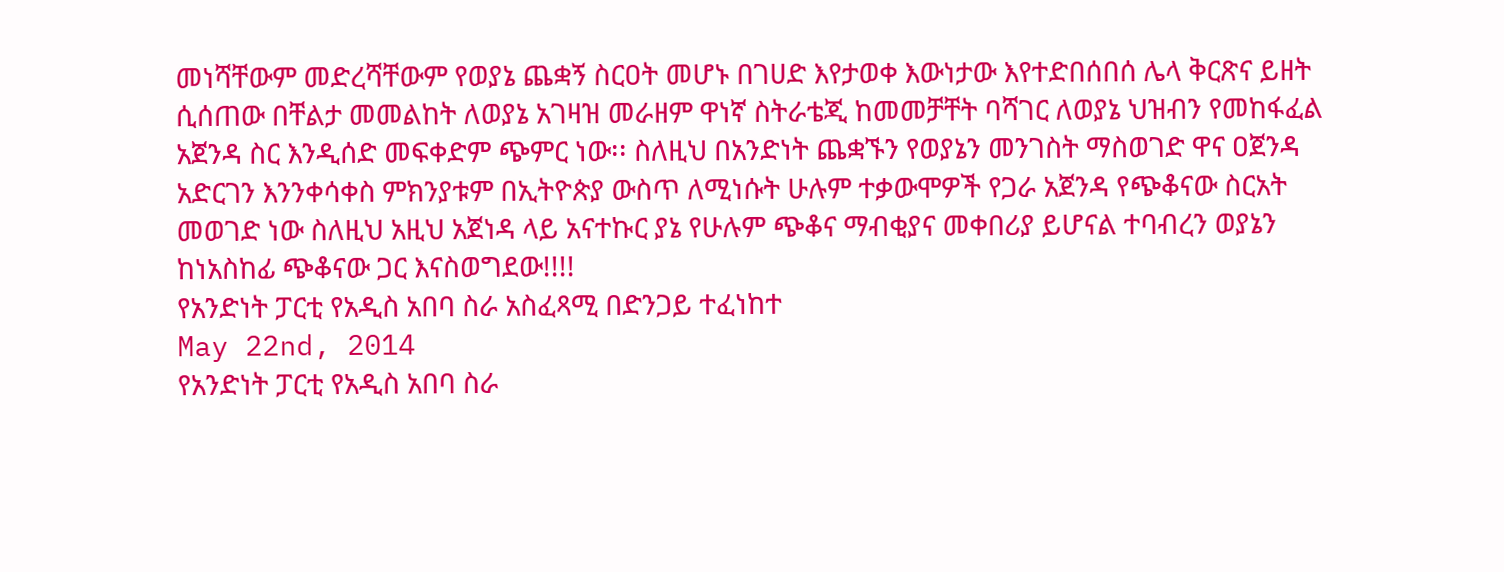መነሻቸውም መድረሻቸውም የወያኔ ጨቋኝ ስርዐት መሆኑ በገሀድ እየታወቀ እውነታው እየተድበሰበሰ ሌላ ቅርጽና ይዘት ሲሰጠው በቸልታ መመልከት ለወያኔ አገዛዝ መራዘም ዋነኛ ስትራቴጂ ከመመቻቸት ባሻገር ለወያኔ ህዝብን የመከፋፈል አጀንዳ ስር እንዲሰድ መፍቀድም ጭምር ነው፡፡ ስለዚህ በአንድነት ጨቋኙን የወያኔን መንገስት ማስወገድ ዋና ዐጀንዳ አድርገን እንንቀሳቀስ ምክንያቱም በኢትዮጵያ ውስጥ ለሚነሱት ሁሉም ተቃውሞዎች የጋራ አጀንዳ የጭቆናው ስርአት መወገድ ነው ስለዚህ አዚህ አጀነዳ ላይ አናተኩር ያኔ የሁሉም ጭቆና ማብቂያና መቀበሪያ ይሆናል ተባብረን ወያኔን ከነአስከፊ ጭቆናው ጋር እናስወግደው!!!!
የአንድነት ፓርቲ የአዲስ አበባ ስራ አስፈጻሚ በድንጋይ ተፈነከተ
May 22nd, 2014
የአንድነት ፓርቲ የአዲስ አበባ ስራ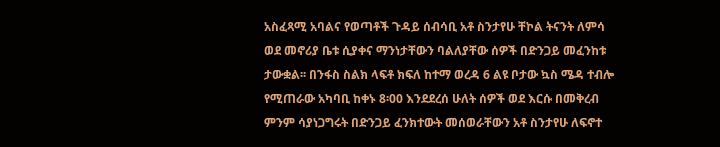አስፈጻሚ አባልና የወጣቶች ጉዳይ ሰብሳቢ አቶ ስንታየሁ ቸኮል ትናንት ለምሳ ወደ መኖሪያ ቤቱ ሲያቀና ማንነታቸውን ባልለያቸው ሰዎች በድንጋይ መፈንከቱ ታውቋል፡፡ በንፋስ ስልክ ላፍቶ ክፍለ ከተማ ወረዳ 6 ልዩ ቦታው ኳስ ሜዳ ተብሎ የሚጠራው አካባቢ ከቀኑ 8፡00 እንደደረሰ ሁለት ሰዎች ወደ እርሱ በመቅረብ ምንም ሳያነጋግሩት በድንጋይ ፈንክተውት መሰወራቸውን አቶ ስንታየሁ ለፍኖተ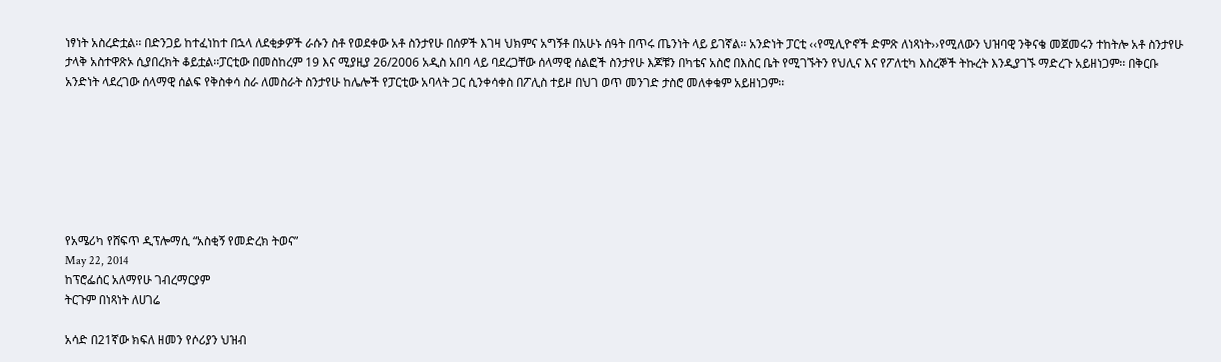ነፃነት አስረድቷል፡፡ በድንጋይ ከተፈነከተ በኋላ ለደቂቃዎች ራሱን ስቶ የወደቀው አቶ ስንታየሁ በሰዎች እገዛ ህክምና አግኝቶ በአሁኑ ሰዓት በጥሩ ጤንነት ላይ ይገኛል፡፡ አንድነት ፓርቲ ‹‹የሚሊዮኖች ድምጽ ለነጻነት››የሚለውን ህዝባዊ ንቅናቄ መጀመሩን ተከትሎ አቶ ስንታየሁ ታላቅ አስተዋጽኦ ሲያበረክት ቆይቷል፡፡ፓርቲው በመስከረም 19 እና ሚያዚያ 26/2006 አዲስ አበባ ላይ ባደረጋቸው ሰላማዊ ሰልፎች ስንታየሁ እጆቹን በካቴና አስሮ በእስር ቤት የሚገኙትን የህሊና እና የፖለቲካ እስረኞች ትኩረት እንዲያገኙ ማድረጉ አይዘነጋም፡፡ በቅርቡ አንድነት ላደረገው ሰላማዊ ሰልፍ የቅስቀሳ ስራ ለመስራት ስንታየሁ ከሌሎች የፓርቲው አባላት ጋር ሲንቀሳቀስ በፖሊስ ተይዞ በህገ ወጥ መንገድ ታስሮ መለቀቁም አይዘነጋም፡፡







የአሜሪካ የሸፍጥ ዲፕሎማሲ “አስቂኝ የመድረክ ትወና”
May 22, 2014
ከፕሮፌሰር አለማየሁ ገብረማርያም
ትርጉም በነጻነት ለሀገሬ

አሳድ በ21ኛው ክፍለ ዘመን የሶሪያን ህዝብ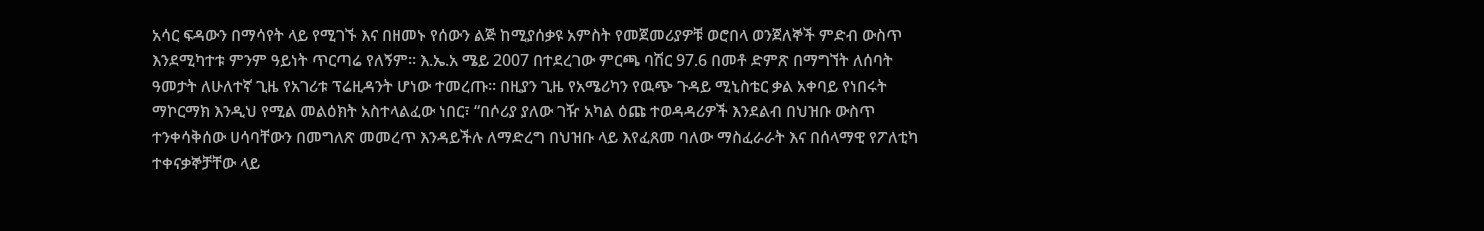አሳር ፍዳውን በማሳየት ላይ የሚገኙ እና በዘመኑ የሰውን ልጅ ከሚያሰቃዩ አምስት የመጀመሪያዎቹ ወሮበላ ወንጀለኞች ምድብ ውስጥ እንደሚካተቱ ምንም ዓይነት ጥርጣሬ የለኝም፡፡ እ.ኤ.አ ሜይ 2007 በተደረገው ምርጫ ባሽር 97.6 በመቶ ድምጽ በማግኘት ለሰባት ዓመታት ለሁለተኛ ጊዜ የአገሪቱ ፕሬዚዳንት ሆነው ተመረጡ፡፡ በዚያን ጊዜ የአሜሪካን የዉጭ ጉዳይ ሚኒስቴር ቃል አቀባይ የነበሩት ማኮርማክ እንዲህ የሚል መልዕክት አስተላልፈው ነበር፣ “በሶሪያ ያለው ገዥ አካል ዕጩ ተወዳዳሪዎች እንደልብ በህዝቡ ውስጥ ተንቀሳቅሰው ሀሳባቸውን በመግለጽ መመረጥ እንዳይችሉ ለማድረግ በህዝቡ ላይ እየፈጸመ ባለው ማስፈራራት እና በሰላማዊ የፖለቲካ ተቀናቃኞቻቸው ላይ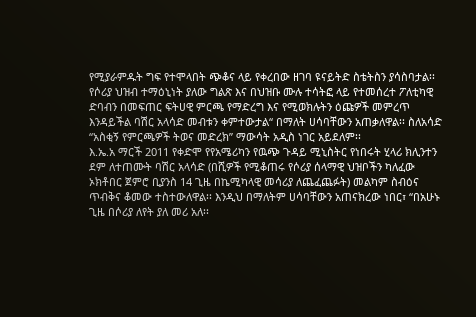የሚያራምዱት ግፍ የተሞላበት ጭቆና ላይ የቀረበው ዘገባ ዩናይትድ ስቴትስን ያሳስባታል፡፡ የሶሪያ ህዝብ ተማዕኒነት ያለው ግልጽ እና በህዝቡ ሙሉ ተሳትፎ ላይ የተመሰረተ ፖለቲካዊ ድባብን በመፍጠር ፍትሀዊ ምርጫ የማድረግ እና የሚወክሉትን ዕጩዎች መምረጥ እንዳይችል ባሽር አላሳድ መብቱን ቀምተውታል“ በማለት ሀሳባቸውን አጠቃለዋል፡፡ ስለአሳድ “አስቂኝ የምርጫዎች ትወና መድረክ” ማውሳት አዲስ ነገር አይደለም፡፡
እ.ኤ.አ ማርች 2011 የቀድሞ የየአሜሪካን የዉጭ ጉዳይ ሚኒስትር የነበሩት ሂላሪ ክሊንተን ደም ለተጠሙት ባሽር አላሳድ (በሺዎች የሚቆጠሩ የሶሪያ ሰላማዊ ህዝቦችን ካለፈው ኦክቶበር ጀምሮ ቢያንስ 14 ጊዜ በኬሚካላዊ መሳሪያ ለጨፈጨፉት) መልካም ስብዕና ጥብቅና ቆመው ተስተውለዋል፡፡ እንዲህ በማለትም ሀሳባቸውን አጠናክረው ነበር፣ “በአሁኑ ጊዜ በሶሪያ ለየት ያለ መሪ አለ፡፡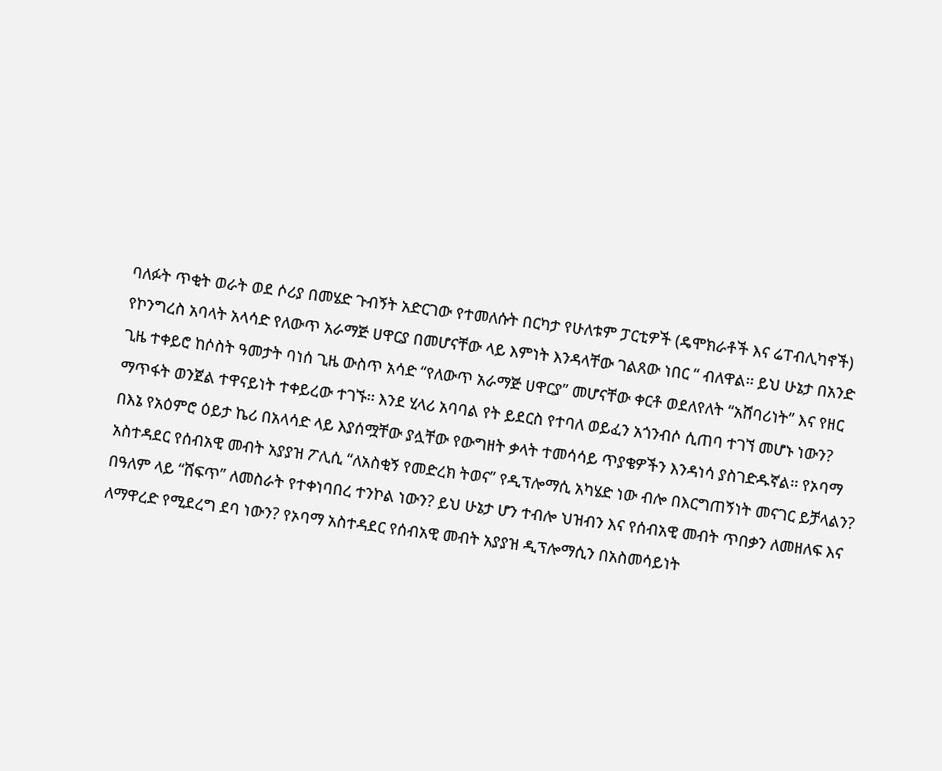ባለፉት ጥቂት ወራት ወደ ሶሪያ በመሄድ ጉብኝት አድርገው የተመለሱት በርካታ የሁለቱም ፓርቲዎች (ዴሞክራቶች እና ሬፐብሊካኖች) የኮንግረስ አባላት አላሳድ የለውጥ አራማጅ ሀዋርያ በመሆናቸው ላይ እምነት እንዳላቸው ገልጸው ነበር “ ብለዋል፡፡ ይህ ሁኔታ በአንድ ጊዜ ተቀይሮ ከሶስት ዓመታት ባነሰ ጊዜ ውስጥ አሳድ “የለውጥ አራማጅ ሀዋርያ” መሆናቸው ቀርቶ ወደለየለት “አሸባሪነት” እና የዘር ማጥፋት ወንጀል ተዋናይነት ተቀይረው ተገኙ፡፡ እንደ ሂላሪ አባባል የት ይደርስ የተባለ ወይፈን አጎንብሶ ሲጠባ ተገኘ መሆኑ ነውን?
በእኔ የአዕምሮ ዕይታ ኬሪ በአላሳድ ላይ እያሰሟቸው ያሏቸው የውግዘት ቃላት ተመሳሳይ ጥያቄዎችን እንዳነሳ ያስገድዱኛል፡፡ የኦባማ አስተዳደር የሰብአዊ መብት አያያዝ ፖሊሲ “ለአስቂኝ የመድረክ ትወና” የዲፕሎማሲ አካሄድ ነው ብሎ በእርግጠኝነት መናገር ይቻላልን? በዓለም ላይ “ሸፍጥ” ለመስራት የተቀነባበረ ተንኮል ነውን? ይህ ሁኔታ ሆን ተብሎ ህዝብን እና የሰብአዊ መብት ጥበቃን ለመዘለፍ እና ለማዋረድ የሚደረግ ደባ ነውን? የኦባማ አስተዳደር የሰብአዊ መብት አያያዝ ዲፕሎማሲን በአስመሳይነት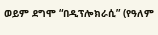ወይም ደግሞ “በዲፕሎክራሲ” (የዓለም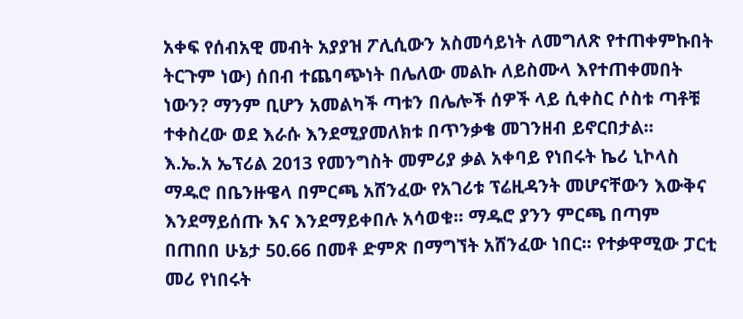አቀፍ የሰብአዊ መብት አያያዝ ፖሊሲውን አስመሳይነት ለመግለጽ የተጠቀምኩበት ትርጉም ነው) ሰበብ ተጨባጭነት በሌለው መልኩ ለይስሙላ እየተጠቀመበት ነውን? ማንም ቢሆን አመልካች ጣቱን በሌሎች ሰዎች ላይ ሲቀስር ሶስቱ ጣቶቹ ተቀስረው ወደ እራሱ እንደሚያመለክቱ በጥንቃቄ መገንዘብ ይኖርበታል፡፡
እ.ኤ.አ ኤፕሪል 2013 የመንግስት መምሪያ ቃል አቀባይ የነበሩት ኬሪ ኒኮላስ ማዱሮ በቤንዙዌላ በምርጫ አሸንፈው የአገሪቱ ፕሬዚዳንት መሆናቸውን እውቅና እንደማይሰጡ እና እንደማይቀበሉ አሳወቁ፡፡ ማዱሮ ያንን ምርጫ በጣም በጠበበ ሁኔታ 50.66 በመቶ ድምጽ በማግኘት አሸንፈው ነበር፡፡ የተቃዋሚው ፓርቲ መሪ የነበሩት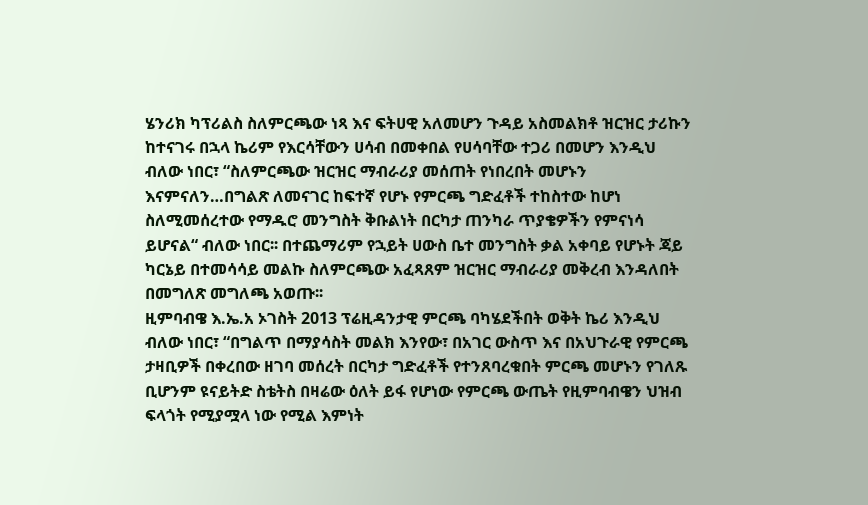ሄንሪክ ካፕሪልስ ስለምርጫው ነጻ እና ፍትሀዊ አለመሆን ጉዳይ አስመልክቶ ዝርዝር ታሪኩን ከተናገሩ በኋላ ኬሪም የእርሳቸውን ሀሳብ በመቀበል የሀሳባቸው ተጋሪ በመሆን እንዲህ ብለው ነበር፣ “ስለምርጫው ዝርዝር ማብራሪያ መሰጠት የነበረበት መሆኑን እናምናለን…በግልጽ ለመናገር ከፍተኛ የሆኑ የምርጫ ግድፈቶች ተከስተው ከሆነ ስለሚመሰረተው የማዱሮ መንግስት ቅቡልነት በርካታ ጠንካራ ጥያቄዎችን የምናነሳ ይሆናል“ ብለው ነበር፡፡ በተጨማሪም የኋይት ሀውስ ቤተ መንግስት ቃል አቀባይ የሆኑት ጃይ ካርኔይ በተመሳሳይ መልኩ ስለምርጫው አፈጻጸም ዝርዝር ማብራሪያ መቅረብ እንዳለበት በመግለጽ መግለጫ አወጡ፡፡
ዚምባብዌ እ.ኤ.አ ኦገስት 2013 ፕሬዚዳንታዊ ምርጫ ባካሄደችበት ወቅት ኬሪ እንዲህ ብለው ነበር፣ “በግልጥ በማያሳስት መልክ እንየው፣ በአገር ውስጥ እና በአህጉራዊ የምርጫ ታዛቢዎች በቀረበው ዘገባ መሰረት በርካታ ግድፈቶች የተንጸባረቁበት ምርጫ መሆኑን የገለጹ ቢሆንም ዩናይትድ ስቴትስ በዛሬው ዕለት ይፋ የሆነው የምርጫ ውጤት የዚምባብዌን ህዝብ ፍላጎት የሚያሟላ ነው የሚል እምነት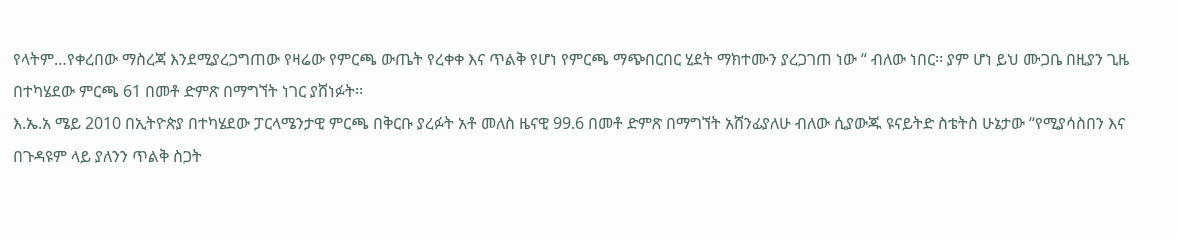የላትም…የቀረበው ማስረጃ እንደሚያረጋግጠው የዛሬው የምርጫ ውጤት የረቀቀ እና ጥልቅ የሆነ የምርጫ ማጭበርበር ሂደት ማክተሙን ያረጋገጠ ነው “ ብለው ነበር፡፡ ያም ሆነ ይህ ሙጋቤ በዚያን ጊዜ በተካሄደው ምርጫ 61 በመቶ ድምጽ በማግኘት ነገር ያሸነፉት፡፡
እ.ኤ.አ ሜይ 2010 በኢትዮጵያ በተካሄደው ፓርላሜንታዊ ምርጫ በቅርቡ ያረፉት አቶ መለስ ዜናዊ 99.6 በመቶ ድምጽ በማግኘት አሸንፊያለሁ ብለው ሲያውጁ ዩናይትድ ስቴትስ ሁኔታው “የሚያሳስበን እና በጉዳዩም ላይ ያለንን ጥልቅ ስጋት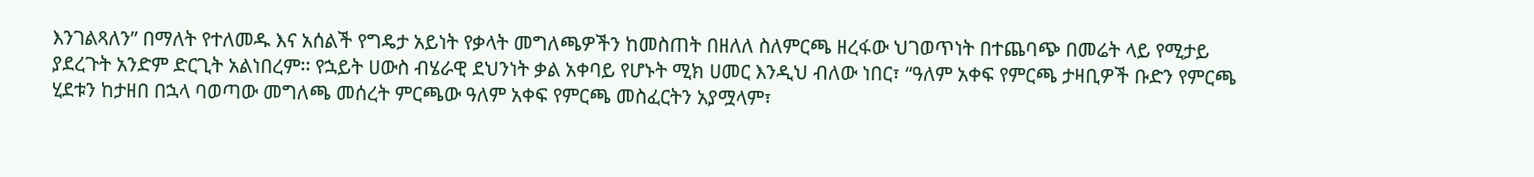እንገልጻለን” በማለት የተለመዱ እና አሰልች የግዴታ አይነት የቃላት መግለጫዎችን ከመስጠት በዘለለ ስለምርጫ ዘረፋው ህገወጥነት በተጨባጭ በመሬት ላይ የሚታይ ያደረጉት አንድም ድርጊት አልነበረም፡፡ የኋይት ሀውስ ብሄራዊ ደህንነት ቃል አቀባይ የሆኑት ሚክ ሀመር እንዲህ ብለው ነበር፣ “ዓለም አቀፍ የምርጫ ታዛቢዎች ቡድን የምርጫ ሂደቱን ከታዘበ በኋላ ባወጣው መግለጫ መሰረት ምርጫው ዓለም አቀፍ የምርጫ መስፈርትን አያሟላም፣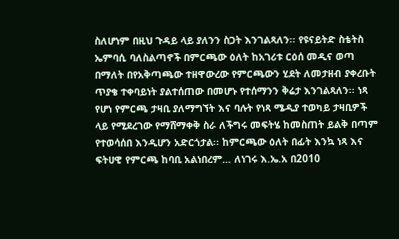ስለሆነም በዚህ ጉዳይ ላይ ያለንን ስጋት እንገልጻለን፡፡ የዩናይትድ ስቴትስ ኤምባሲ ባለስልጣኖች በምርጫው ዕለት ከአገሪቱ ርዕሰ መዲና ወጣ በማለት በየአቅጣጫው ተዘዋውረው የምርጫውን ሂደት ለመታዘብ ያቀረቡት ጥያቄ ተቀባይነት ያልተሰጠው በመሆኑ የተሰማንን ቅሬታ እንገልጻለን፡፡ ነጻ የሆነ የምርጫ ታዛቢ ያለማግኘት እና ባሉት የነጻ ሜዲያ ተወካይ ታዛቢዎች ላይ የሚደረገው የማሸማቀቅ ስራ ለችግሩ መፍትሄ ከመስጠት ይልቅ በጣም የተወሳሰበ እንዲሆን አድርጎታል፡፡ ከምርጫው ዕለት በፊት እንኳ ነጻ እና ፍትሀዊ የምርጫ ከባቢ አልነበረም… ለነገሩ እ.ኤ.አ በ2010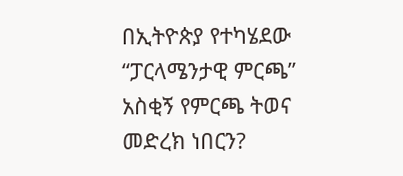በኢትዮጵያ የተካሄደው “ፓርላሜንታዊ ምርጫ” አስቂኝ የምርጫ ትወና መድረክ ነበርን?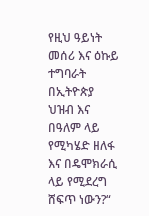የዚህ ዓይነት መሰሪ እና ዕኩይ ተግባራት በኢትዮጵያ ህዝብ እና በዓለም ላይ የሚካሄድ ዘለፋ እና በዴሞክራሲ ላይ የሚደረግ ሸፍጥ ነውን?“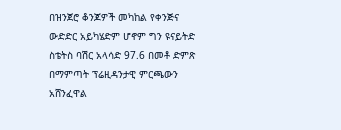በዝንጀሮ ቆንጆዎች መካከል የቀንጅና ውድድር አይካሄድም ሆኖም ግን ዩናይትድ ስቴትስ ባሽር አላሳድ 97.6 በመቶ ድምጽ በማምጣት ፕሬዚዳንታዊ ምርጫውን አሸንፈዋል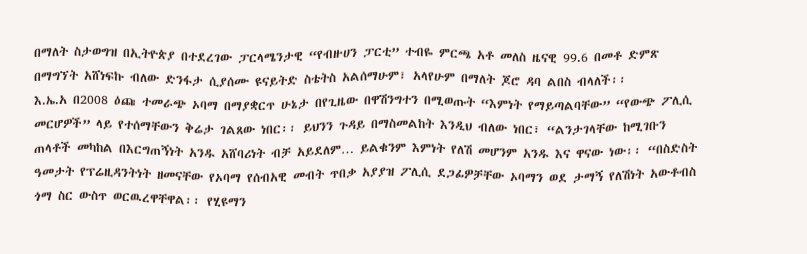በማለት ስታወግዝ በኢትዮጵያ በተደረገው ፓርላሜንታዊ “የብዙሀን ፓርቲ” ተብዬ ምርጫ አቶ መለስ ዜናዊ 99.6 በመቶ ድምጽ በማግኘት አሸነፍኩ ብለው ድንፋታ ሲያሰሙ ዩናይትድ ስቴትስ አልሰማሁም፣ አላየሁም በማለት ጆሮ ዳባ ልበስ ብላለች፡፡
እ.ኤ.አ በ2008 ዕጩ ተመራጭ ኦባማ በማያቋርጥ ሁኔታ በየጊዜው በዋሽንግተን በሚወጡት “እምነት የማይጣልባቸው” “የውጭ ፖሊሲ መርሆዎች” ላይ የተሰማቸውን ቅሬታ ገልጸው ነበር፡፡ ይህንን ጉዳይ በማስመልከት እንዲህ ብለው ነበር፣ “ልንታገላቸው ከሚገቡን ጠላቶች መካከል በእርግጠኝነት አንዱ አሸባሪነት ብቻ አይደለም… ይልቁንም እምነት የለሽ መሆንም አንዱ እና ዋናው ነው፡፡ “በስድስት ዓመታት የፕሬዚዳንትነት ዘመናቸው የኦባማ የሰብአዊ መብት ጥበቃ አያያዝ ፖሊሲ ደጋፊዎቻቸው ኦባማን ወደ ታማኝ የለሽነት አውቶብስ ጎማ ስር ውስጥ ወርዉረዋቸዋል፡፡ የሂዩማን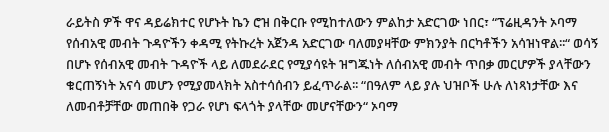ራይትስ ዎች ዋና ዳይሬክተር የሆኑት ኬን ሮዝ በቅርቡ የሚከተለውን ምልከታ አድርገው ነበር፣ “ፕሬዚዳንት ኦባማ የሰብአዊ መብት ጉዳዮችን ቀዳሚ የትኩረት አጀንዳ አድርገው ባለመያዛቸው ምክንያት በርካቶችን አሳዝነዋል፡፡“ ወሳኝ በሆኑ የሰብአዊ መብት ጉዳዮች ላይ ለመደራደር የሚያሳዩት ዝግጁነት ለሰብአዊ መብት ጥበቃ መርሆዎች ያላቸውን ቁርጠኝነት አናሳ መሆን የሚያመላክት አስተሳሰብን ይፈጥራል፡፡ “በዓለም ላይ ያሉ ህዝቦች ሁሉ ለነጻነታቸው እና ለመብቶቻቸው መጠበቅ የጋራ የሆነ ፍላጎት ያላቸው መሆናቸውን“ ኦባማ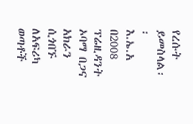የረሱት ይመስላል፡፡
እ.ኤ.አ በ2008 ፕሬዚዳንት ኦባማ በጋና አክራን ሲጎበኙ ለአፍሪካ ወጣቶች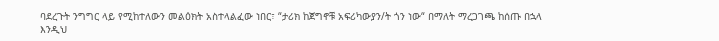ባደረጉት ንግግር ላይ የሚከተለውን መልዕክት አስተላልፈው ነበር፣ “ታሪክ ከጀግኖቹ አፍሪካውያን/ት ጎን ነው“ በማለት ማረጋገጫ ከሰጡ በኋላ እንዲህ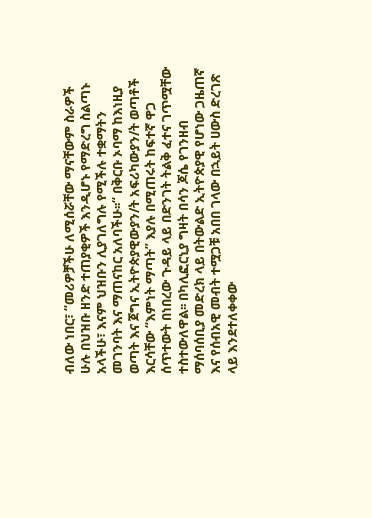ብለው ነበር፣ “መሪዎቻችሁ ለሚሰሯቸው ማናቸውም ስራዎች ሁሉ በህዝቡ ዘንድ ተጠያቂዎች እንዲሆኑ የማድረግ ስልጣኑ አላችሁ፣ እናም ህዝቡን ሊያገለግሉ የሚችሉ ተቋማትን መገንባት እና ማጠናከር አለባችሁ፡፡“ በቅርቡ ኦባማ ከእነዚያ ወጣት እና ጀግና ኢትዮጵያዊውያን/ት አፍሪካውያን/ት ወጣቶች እርሳቸው “እምነት ማጣት” እያሉ በሚጠሩት ከፍተኛ ዋጋ ሰጥተውት በነበረው ጉዳይ ላይ በድንገት ትልቅ ፈተና ገጥሟቸው ተስተውለዋል፡፡ በካሊፎርኒያ ግዛት በሳን ጆሴ የገንዘብ ማሰባሰቢያ መድረክ ላይ በትውልድ ኢትዮጵያዊ የሆነው ጋዜጠኛ እና የሰብአዊ መብት ተሟጋቹ አበበ ገላው በኋይት ሀውስ ድረገጽ ላይ እንደተለቀቀው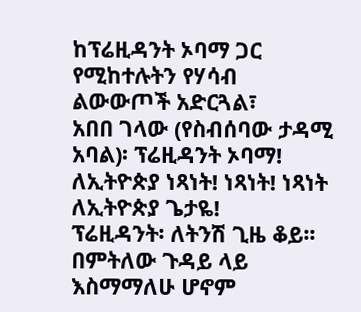ከፕሬዚዳንት ኦባማ ጋር የሚከተሉትን የሃሳብ ልውውጦች አድርጓል፣
አበበ ገላው (የስብሰባው ታዳሚ አባል)፡ ፕሬዚዳንት ኦባማ! ለኢትዮጵያ ነጻነት! ነጻነት! ነጻነት ለኢትዮጵያ ጌታዬ!
ፕሬዚዳንት፡ ለትንሽ ጊዜ ቆይ፡፡ በምትለው ጉዳይ ላይ እስማማለሁ ሆኖም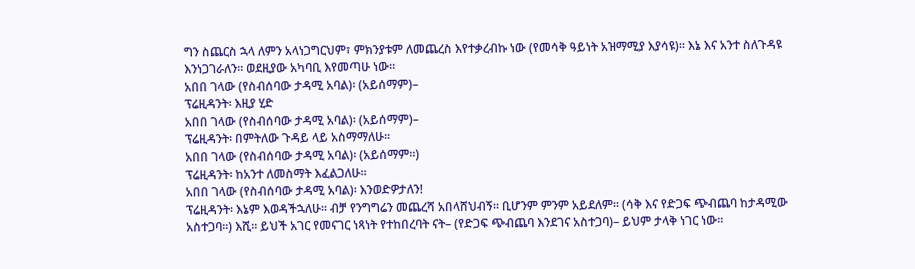ግን ስጨርስ ኋላ ለምን አላነጋግርህም፣ ምክንያቱም ለመጨረስ እየተቃረብኩ ነው (የመሳቅ ዓይነት አዝማሚያ እያሳዩ)፡፡ እኔ እና አንተ ስለጉዳዩ እንነጋገራለን፡፡ ወደዚያው አካባቢ እየመጣሁ ነው፡፡
አበበ ገላው (የስብሰባው ታዳሚ አባል)፡ (አይሰማም)–
ፕሬዚዳንት፡ እዚያ ሂድ
አበበ ገላው (የስብሰባው ታዳሚ አባል)፡ (አይሰማም)–
ፕሬዚዳንት፡ በምትለው ጉዳይ ላይ አስማማለሁ፡፡
አበበ ገላው (የስብሰባው ታዳሚ አባል)፡ (አይሰማም፡፡)
ፕሬዚዳንት፡ ከአንተ ለመስማት እፈልጋለሁ፡፡
አበበ ገላው (የስብሰባው ታዳሚ አባል)፡ እንወድዎታለን!
ፕሬዚዳንት፡ እኔም እወዳችኋለሁ፡፡ ብቻ የንግግሬን መጨረሻ አበላሸህብኝ፡፡ ቢሆንም ምንም አይደለም፡፡ (ሳቅ እና የድጋፍ ጭብጨባ ከታዳሚው አስተጋባ፡፡) እሺ፡፡ ይህች አገር የመናገር ነጻነት የተከበረባት ናት– (የድጋፍ ጭብጨባ እንደገና አስተጋባ)– ይህም ታላቅ ነገር ነው፡፡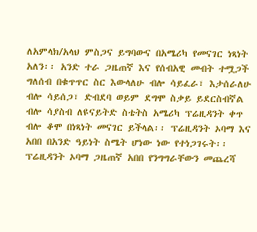ለአምላክ/አላህ ምስጋና ይግባውና በአሜሪካ የመናገር ነጻነት አለን፡፡ አንድ ተራ ጋዜጠኛ እና የሰብአዊ መብት ተሟጋች ግለሰብ በቁጥጥር ስር እውላለሁ ብሎ ሳይፈራ፣ እታሰራለሁ ብሎ ሳይሰጋ፣ ድብደባ ወይም ደግሞ ስቃይ ይደርስብኛል ብሎ ሳያስብ ለዩናይትድ ስቴትስ አሜሪካ ፕሬዚዳንት ቀጥ ብሎ ቆሞ በነጻነት መናገር ይችላል፡፡ ፕሬዚዳንት ኦባማ እና አበበ በአንድ ዓይነት ስሜት ሆነው ነው የተነጋገሩት፡፡ ፕሬዚዳንት ኦባማ ጋዜጠኛ አበበ የንግግራቸውን መጨረሻ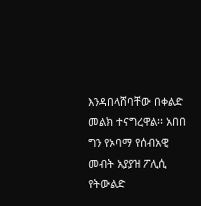እንዳበላሸባቸው በቀልድ መልክ ተናግረዋል፡፡ አበበ ግን የኦባማ የሰብአዊ መብት አያያዝ ፖሊሲ የትውልድ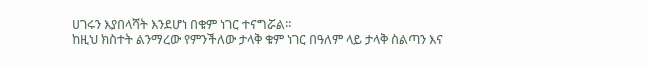ሀገሩን እያበላሻት እንደሆነ በቁም ነገር ተናግሯል፡፡
ከዚህ ክስተት ልንማረው የምንችለው ታላቅ ቁም ነገር በዓለም ላይ ታላቅ ስልጣን እና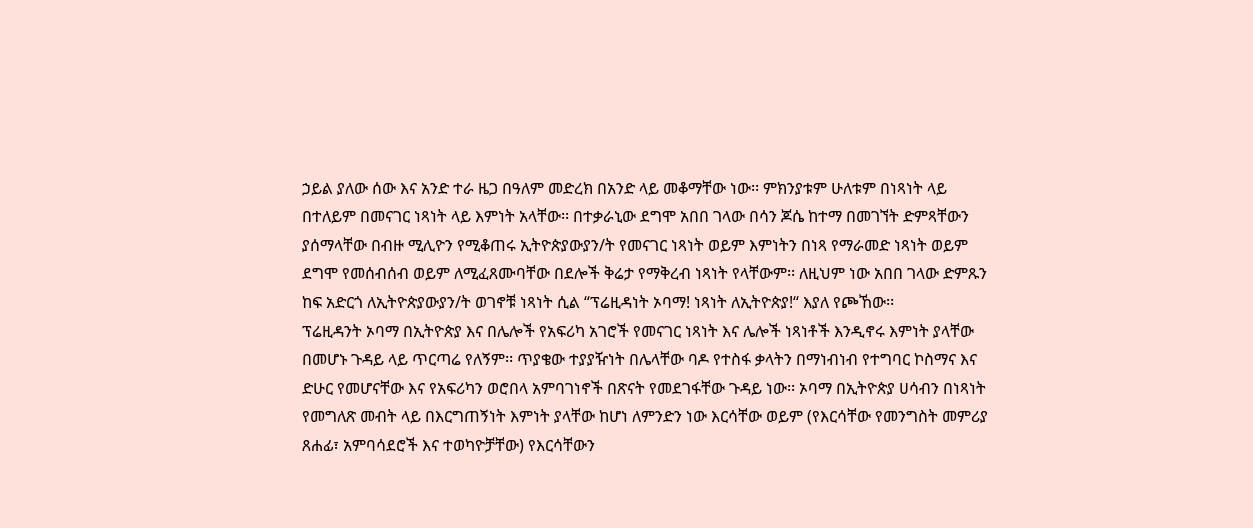ኃይል ያለው ሰው እና አንድ ተራ ዜጋ በዓለም መድረክ በአንድ ላይ መቆማቸው ነው፡፡ ምክንያቱም ሁለቱም በነጻነት ላይ በተለይም በመናገር ነጻነት ላይ እምነት አላቸው፡፡ በተቃራኒው ደግሞ አበበ ገላው በሳን ጆሴ ከተማ በመገኘት ድምጻቸውን ያሰማላቸው በብዙ ሚሊዮን የሚቆጠሩ ኢትዮጵያውያን/ት የመናገር ነጻነት ወይም እምነትን በነጻ የማራመድ ነጻነት ወይም ደግሞ የመሰብሰብ ወይም ለሚፈጸሙባቸው በደሎች ቅሬታ የማቅረብ ነጻነት የላቸውም፡፡ ለዚህም ነው አበበ ገላው ድምጹን ከፍ አድርጎ ለኢትዮጵያውያን/ት ወገኖቹ ነጻነት ሲል “ፕሬዚዳነት ኦባማ! ነጻነት ለኢትዮጵያ!“ እያለ የጮኸው፡፡
ፕሬዚዳንት ኦባማ በኢትዮጵያ እና በሌሎች የአፍሪካ አገሮች የመናገር ነጻነት እና ሌሎች ነጻነቶች እንዲኖሩ እምነት ያላቸው በመሆኑ ጉዳይ ላይ ጥርጣሬ የለኝም፡፡ ጥያቄው ተያያዥነት በሌላቸው ባዶ የተስፋ ቃላትን በማነብነብ የተግባር ኮስማና እና ድሁር የመሆናቸው እና የአፍሪካን ወሮበላ አምባገነኖች በጽናት የመደገፋቸው ጉዳይ ነው፡፡ ኦባማ በኢትዮጵያ ሀሳብን በነጻነት የመግለጽ መብት ላይ በእርግጠኝነት እምነት ያላቸው ከሆነ ለምንድን ነው እርሳቸው ወይም (የእርሳቸው የመንግስት መምሪያ ጸሐፊ፣ አምባሳደሮች እና ተወካዮቻቸው) የእርሳቸውን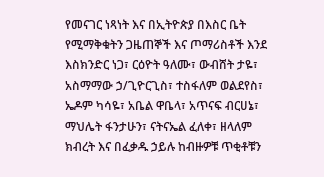የመናገር ነጻነት እና በኢትዮጵያ በእስር ቤት የሚማቅቁትን ጋዜጠኞች እና ጦማሪስቶች እንደ እስክንድር ነጋ፣ ርዕዮት ዓለሙ፣ ውብሸት ታዬ፣ አስማማው ኃ/ጊዮርጊስ፣ ተስፋለም ወልደየስ፣ ኤዶም ካሳዬ፣ አቤል ዋቤላ፣ አጥናፍ ብርሀኔ፣ ማህሌት ፋንታሁን፣ ናትናኤል ፈለቀ፣ ዘላለም ክብረት እና በፈቃዱ ኃይሉ ከብዙዎቹ ጥቂቶቹን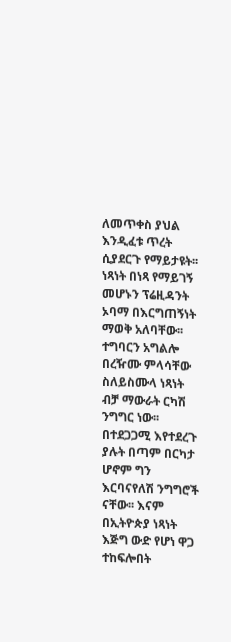ለመጥቀስ ያህል እንዲፈቱ ጥረት ሲያደርጉ የማይታዩት፡፡
ነጻነት በነጻ የማይገኝ መሆኑን ፕሬዚዳንት ኦባማ በእርግጠኝነት ማወቅ አለባቸው፡፡ ተግባርን አግልሎ በረዥሙ ምላሳቸው ስለይስሙላ ነጻነት ብቻ ማውራት ርካሽ ንግግር ነው፡፡ በተደጋጋሚ እየተደረጉ ያሉት በጣም በርካታ ሆኖም ግን እርባናየለሽ ንግግሮች ናቸው፡፡ እናም በኢትዮጵያ ነጻነት እጅግ ውድ የሆነ ዋጋ ተከፍሎበት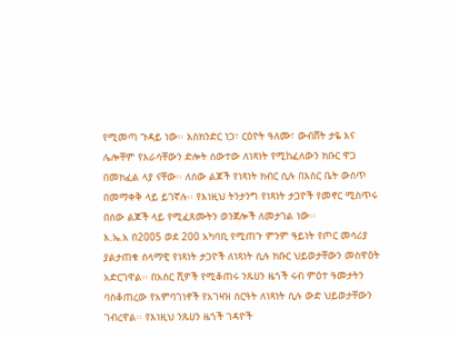የሚመጣ ጉዳይ ነው፡፡ እስክንድር ነጋ፣ ርዕዮት ዓለሙ፣ ውብሸት ታዬ እና ሌሎቸም የእራሳቸውን ድሎት ሰውተው ለነጻነት የሚከፈለውን ክቡር ዋጋ በመክፈል ላያ ናቸው፡፡ ለሰው ልጆች የነጻነት ክብር ሲሉ በእስር ቤት ውስጥ በመማቀቅ ላይ ይገኛሉ፡፡ የእነዚህ ትንታንግ የነጻነት ታጋዮች የመኖር ሚስጥሩ በሰው ልጆች ላይ የሚፈጸሙትን ወንጀሎች ለመታገል ነው፡፡
እ.ኤ.አ በ2005 ወደ 200 አካባቢ የሚጠጉ ምንም ዓይነት የጦር መሳሪያ ያልታጠቁ ሰላማዊ የነጻነት ታጋዮች ለነጻነት ሲሉ ክቡር ህይወታቸውን መስዋዕት አድርገዋል፡፡ በአስር ሺዎች የሚቆጠሩ ንጹሀን ዜጎች ሩብ ምዕተ ዓመታትን ባስቆጠረው የአምባገነኖች የአገዛዝ ስርዓት ለነጻነት ሲሉ ውድ ህይወታቸውን ገብረዋል፡፡ የእነዚህ ንጹሀን ዜጎች ገዳዮች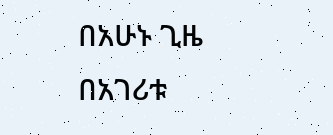በአሁኑ ጊዜ በአገሪቱ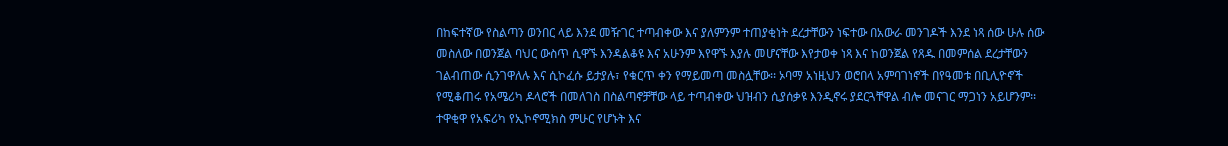በከፍተኛው የስልጣን ወንበር ላይ እንደ መዥገር ተጣብቀው እና ያለምንም ተጠያቂነት ደረታቸውን ነፍተው በአውራ መንገዶች እንደ ነጻ ሰው ሁሉ ሰው መስለው በወንጀል ባህር ውስጥ ሲዋኙ እንዳልቆዩ እና አሁንም እየዋኙ እያሉ መሆናቸው እየታወቀ ነጻ እና ከወንጀል የጸዱ በመምሰል ደረታቸውን ገልብጠው ሲንገዋለሉ እና ሲኮፈሱ ይታያሉ፣ የቁርጥ ቀን የማይመጣ መስሏቸው፡፡ ኦባማ አነዚህን ወሮበላ አምባገነኖች በየዓመቱ በቢሊዮኖች የሚቆጠሩ የአሜሪካ ዶላሮች በመለገስ በስልጣኖቻቸው ላይ ተጣብቀው ህዝብን ሲያሰቃዩ እንዲኖሩ ያደርጓቸዋል ብሎ መናገር ማጋነን አይሆንም፡፡ ተዋቂዋ የአፍሪካ የኢኮኖሚክስ ምሁር የሆኑት እና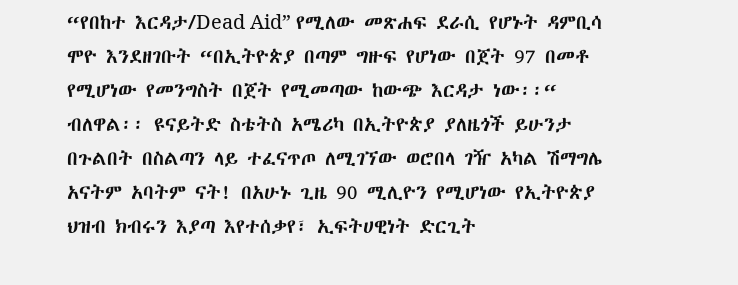“የበከተ እርዳታ/Dead Aid” የሚለው መጽሐፍ ደራሲ የሆኑት ዳምቢሳ ሞዮ እንደዘገቡት “በኢትዮጵያ በጣም ግዙፍ የሆነው በጀት 97 በመቶ የሚሆነው የመንግስት በጀት የሚመጣው ከውጭ እርዳታ ነው፡፡“ ብለዋል፡፡ ዩናይትድ ስቴትስ አሜሪካ በኢትዮጵያ ያለዜጎች ይሁንታ በጉልበት በስልጣን ላይ ተፈናጥጦ ለሚገኘው ወሮበላ ገዥ አካል ሽማግሌ አናትም አባትም ናት! በአሁኑ ጊዜ 90 ሚሊዮን የሚሆነው የኢትዮጵያ ህዝብ ክብሩን እያጣ እየተሰቃየ፣ ኢፍትሀዊነት ድርጊት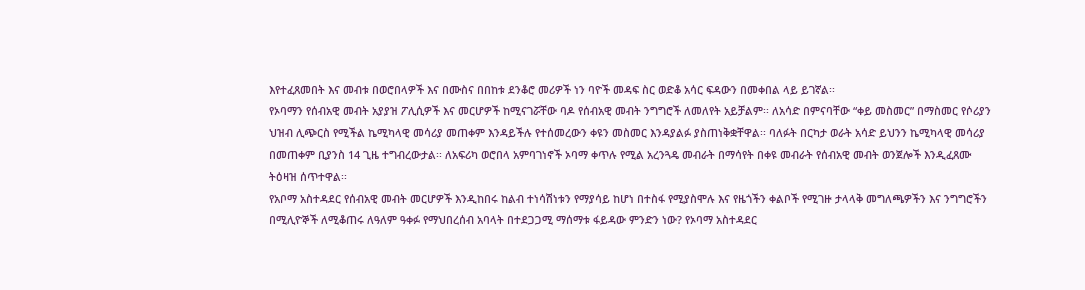እየተፈጸመበት እና መብቱ በወሮበላዎች እና በሙስና በበከቱ ደንቆሮ መሪዎች ነን ባዮች መዳፍ ስር ወድቆ አሳር ፍዳውን በመቀበል ላይ ይገኛል፡፡
የኦባማን የሰብአዊ መብት አያያዝ ፖሊሲዎች እና መርሆዎች ከሚናገሯቸው ባዶ የሰብአዊ መብት ንግግሮች ለመለየት አይቻልም፡፡ ለአሳድ በምናባቸው “ቀይ መስመር” በማስመር የሶሪያን ህዝብ ሊጭርስ የሚችል ኬሚካላዊ መሳሪያ መጠቀም እንዳይችሉ የተሰመረውን ቀዩን መስመር እንዳያልፉ ያስጠነቅቋቸዋል፡፡ ባለፉት በርካታ ወራት አሳድ ይህንን ኬሚካላዊ መሳሪያ በመጠቀም ቢያንስ 14 ጊዜ ተግብረውታል፡፡ ለአፍሪካ ወሮበላ አምባገነኖች ኦባማ ቀጥሉ የሚል አረንጓዴ መብራት በማሳየት በቀዩ መብራት የሰብአዊ መብት ወንጀሎች እንዲፈጸሙ ትዕዛዝ ሰጥተዋል፡፡
የአቦማ አስተዳደር የሰብአዊ መብት መርሆዎች እንዲከበሩ ከልብ ተነሳሽነቱን የማያሳይ ከሆነ በተስፋ የሚያስሞሉ እና የዜጎችን ቀልቦች የሚገዙ ታላላቅ መግለጫዎችን እና ንግግሮችን በሚሊዮኞች ለሚቆጠሩ ለዓለም ዓቀፉ የማህበረሰብ አባላት በተደጋጋሚ ማሰማቱ ፋይዳው ምንድን ነው? የኦባማ አስተዳደር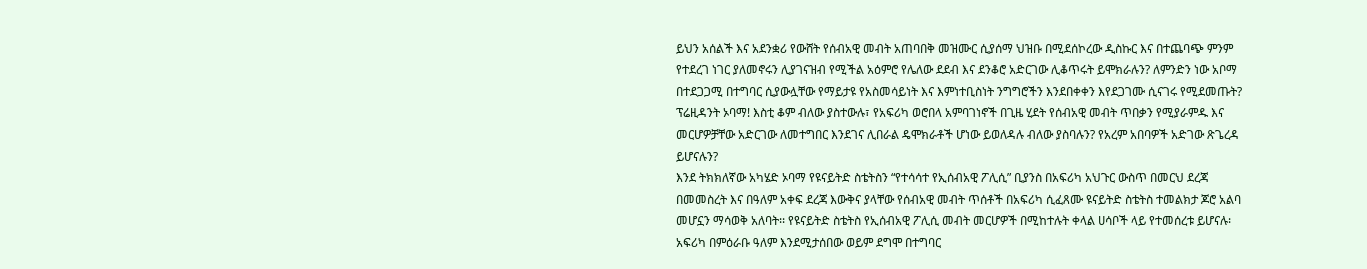ይህን አሰልች እና አደንቋሪ የውሸት የሰብአዊ መብት አጠባበቅ መዝሙር ሲያሰማ ህዝቡ በሚደሰኮረው ዲስኩር እና በተጨባጭ ምንም የተደረገ ነገር ያለመኖሩን ሊያገናዝብ የሚችል አዕምሮ የሌለው ደደብ እና ደንቆሮ አድርገው ሊቆጥሩት ይሞክራሉን? ለምንድን ነው አቦማ በተደጋጋሚ በተግባር ሲያውሏቸው የማይታዩ የአስመሳይነት እና እምነተቢስነት ንግግሮችን እንደበቀቀን እየደጋገሙ ሲናገሩ የሚደመጡት? ፕሬዚዳንት ኦባማ! እስቲ ቆም ብለው ያስተውሉ፣ የአፍሪካ ወሮበላ አምባገነኖች በጊዜ ሂደት የሰብአዊ መብት ጥበቃን የሚያራምዱ እና መርሆዎቻቸው አድርገው ለመተግበር እንደገና ሊበራል ዴሞክራቶች ሆነው ይወለዳሉ ብለው ያስባሉን? የአረም አበባዎች አድገው ጽጌረዳ ይሆናሉን?
እንደ ትክክለኛው አካሄድ ኦባማ የዩናይትድ ስቴትስን “የተሳሳተ የኢሰብአዊ ፖሊሲ” ቢያንስ በአፍሪካ አህጉር ውስጥ በመርህ ደረጃ በመመስረት እና በዓለም አቀፍ ደረጃ እውቅና ያላቸው የሰብአዊ መብት ጥሰቶች በአፍሪካ ሲፈጸሙ ዩናይትድ ስቴትስ ተመልክታ ጆሮ አልባ መሆኗን ማሳወቅ አለባት፡፡ የዩናይትድ ስቴትስ የኢሰብአዊ ፖሊሲ መብት መርሆዎች በሚከተሉት ቀላል ሀሳቦች ላይ የተመሰረቱ ይሆናሉ፡
አፍሪካ በምዕራቡ ዓለም እንደሚታሰበው ወይም ደግሞ በተግባር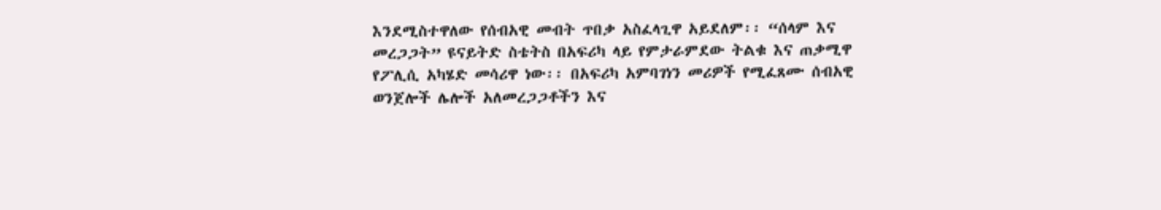እንደሚስተዋለው የሰብአዊ መብት ጥበቃ አስፈላጊዋ አይደለም፡፡ “ሰላም እና መረጋጋት” ዩናይትድ ስቴትስ በአፍሪካ ላይ የምታራምደው ትልቁ እና ጠቃሚዋ የፖሊሲ አካሄድ መሳሪዋ ነው፡፡ በአፍሪካ አምባገነን መሪዎች የሚፈጸሙ ሰብአዊ ወንጀሎች ሌሎች አለመረጋጋቶችን እና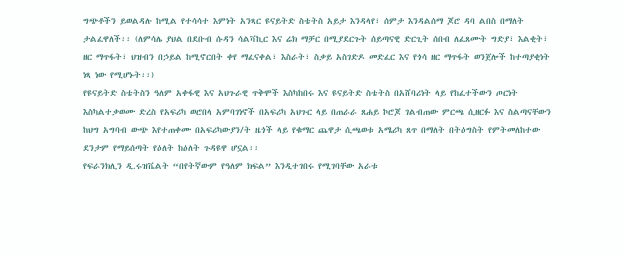ግጭቶችን ይወልዳሉ ከሚል የተሳሳተ እምነት አንጻር ዩናይትድ ስቴትስ አይታ እንዳላየ፣ ሰምታ እንዳልሰማ ጆሮ ዳባ ልበስ በማለት ታልፈዋለች፡፡ (ለምሳሌ ያህል በደቡብ ሱዳን ሳልቫኪር እና ሬክ ማቻር በሚያደርጉት ሰይጣናዊ ድርጊት ሰበብ ለፈጸሙት ግድያ፣ እልቂት፣ ዘር ማጥፋት፣ ህዝብን በኃይል ከሚኖርበት ቀየ ማፈናቀል፣ እስራት፣ ስቃይ አስገድዶ መድፈር እና የጎሳ ዘር ማጥፋት ወንጀሎች ከተጣያቂነት ነጻ ነው የሚሆኑት፡፡)
የዩናይትድ ስቴትስን ዓለም አቀፋዊ እና አህጉራዊ ጥቅሞች እስካከበሩ እና ዩናይትድ ስቴትስ በአሸባሪነት ላይ የከፈተችውን ጦርነት እስካልተቃወሙ ድረስ የአፍሪካ ወሮበላ አምባገነኖች በአፍሪካ አህጉር ላይ በጠራራ ጸሐይ ኮሮጆ ገልብጠው ምርጫ ሲዘርፉ እና ስልጣናቸውን ከህግ አግባብ ውጭ እየተጠቀሙ በአፍሪካውያን/ት ዜጎች ላይ የቁማር ጨዋታ ሲጫወቱ አሜሪካ ጸጥ በማለት በትዕግስት የምትመለከተው ደንታም የማይሰጣት የዕለት ከዕለት ጉዳዩዋ ሆኗል፡፡
የፍራንክሊን ዲ.ሩዝቬልት “በየትኛውም የዓለም ክፍል” እንዲተገበሩ የሚገባቸው አራቱ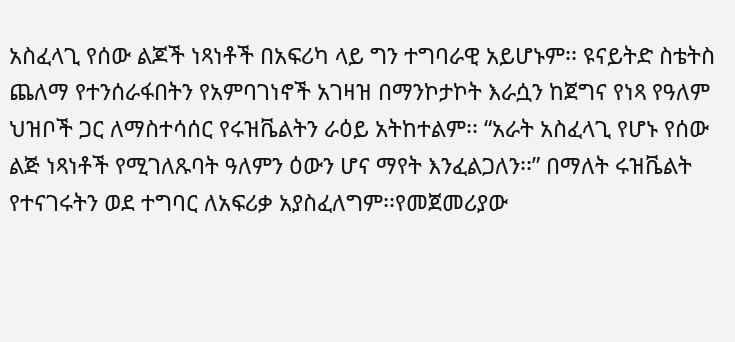አስፈላጊ የሰው ልጆች ነጻነቶች በአፍሪካ ላይ ግን ተግባራዊ አይሆኑም፡፡ ዩናይትድ ስቴትስ ጨለማ የተንሰራፋበትን የአምባገነኖች አገዛዝ በማንኮታኮት እራሷን ከጀግና የነጻ የዓለም ህዝቦች ጋር ለማስተሳሰር የሩዝቬልትን ራዕይ አትከተልም፡፡ “አራት አስፈላጊ የሆኑ የሰው ልጅ ነጻነቶች የሚገለጹባት ዓለምን ዕውን ሆና ማየት እንፈልጋለን፡፡” በማለት ሩዝቬልት የተናገሩትን ወደ ተግባር ለአፍሪቃ አያስፈለግም፡፡የመጀመሪያው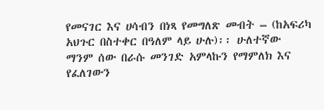የመናገር እና ሀሳብን በነጻ የመግለጽ መብት – (ከአፍሪካ አህጉር በስተቀር በዓለም ላይ ሁሉ)፡፡ ሁለተኛው ማንም ሰው በራሱ መንገድ አምላኩን የማምለክ እና የፈለገውን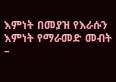እምነት በመያዝ የእራሱን እምነት የማራመድ መብት –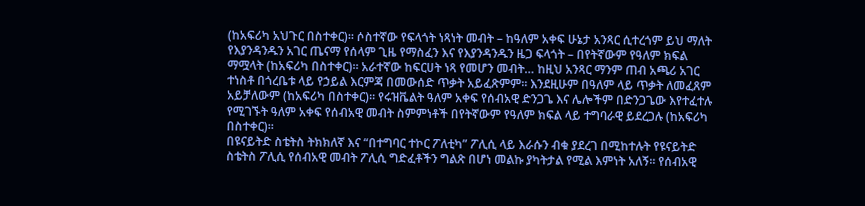(ከአፍሪካ አህጉር በስተቀር)፡፡ ሶስተኛው የፍላጎት ነጻነት መብት – ከዓለም አቀፍ ሁኔታ አንጻር ሲተረጎም ይህ ማለት የእያንዳንዱን አገር ጤናማ የሰላም ጊዜ የማስፈን እና የእያንዳንዱን ዜጋ ፍላጎት – በየትኛውም የዓለም ክፍል ማሟላት (ከአፍሪካ በስተቀር)፡፡ አራተኛው ከፍርሀት ነጻ የመሆን መብት… ከዚህ አንጻር ማንም ጠብ አጫሪ አገር ተነስቶ በጎረቤቱ ላይ የኃይል እርምጃ በመውሰድ ጥቃት አይፈጽምም፡፡ እንደዚሁም በዓለም ላይ ጥቃት ለመፈጸም አይቻለውም (ከአፍሪካ በስተቀር)፡፡ የሩዝቬልት ዓለም አቀፍ የሰብአዊ ድንጋጌ እና ሌሎችም በድንጋጌው እየተፈተሉ የሚገኙት ዓለም አቀፍ የሰብአዊ መብት ስምምነቶች በየትኛውም የዓለም ክፍል ላይ ተግባራዊ ይደረጋሉ (ከአፍሪካ በስተቀር)፡፡
በዩናይትድ ስቴትስ ትክክለኛ እና “በተግባር ተኮር ፖለቲካ” ፖሊሲ ላይ እራሱን ብቁ ያደረገ በሚከተሉት የዩናይትድ ስቴትስ ፖሊሲ የሰብአዊ መብት ፖሊሲ ግድፈቶችን ግልጽ በሆነ መልኩ ያካትታል የሚል እምነት አለኝ፡፡ የሰብአዊ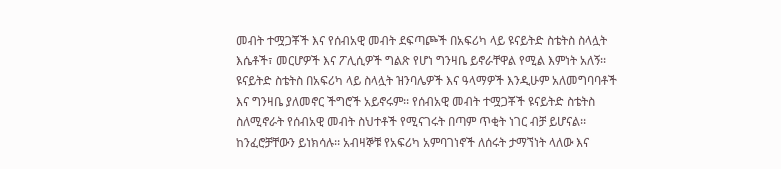መብት ተሟጋቾች እና የሰብአዊ መብት ደፍጣጮች በአፍሪካ ላይ ዩናይትድ ስቴትስ ስላሏት እሴቶች፣ መርሆዎች እና ፖሊሲዎች ግልጽ የሆነ ግንዛቤ ይኖራቸዋል የሚል እምነት አለኝ፡፡ ዩናይትድ ስቴትስ በአፍሪካ ላይ ስላሏት ዝንባሌዎች እና ዓላማዎች እንዲሁም አለመግባባቶች እና ግንዛቤ ያለመኖር ችግሮች አይኖሩም፡፡ የሰብአዊ መብት ተሟጋቾች ዩናይትድ ስቴትስ ስለሚኖራት የሰብአዊ መብት ስህተቶች የሚናገሩት በጣም ጥቂት ነገር ብቻ ይሆናል፡፡ ከንፈሮቻቸውን ይነክሳሉ፡፡ አብዛኞቹ የአፍሪካ አምባገነኖች ለሰሩት ታማኘነት ላለው እና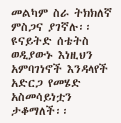መልካም ስራ ትክክለኛ ምስጋና ያገኛሉ፡፡ ዩናይትድ ሰቴትስ ወዲያውኑ እነዚህን አምባገነኖች እንዳላየች አድርጋ የመሄድ አስመሳይነቷን ታቆማለች፡፡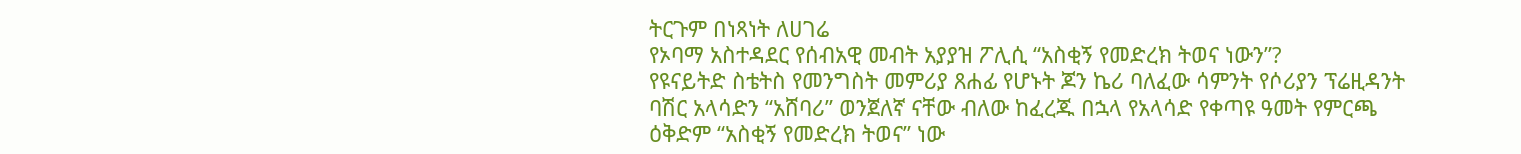ትርጉም በነጻነት ለሀገሬ
የኦባማ አስተዳደር የሰብአዊ መብት አያያዝ ፖሊሲ “አስቂኝ የመድረክ ትወና ነውን”?
የዩናይትድ ስቴትስ የመንግስት መምሪያ ጸሐፊ የሆኑት ጆን ኬሪ ባለፈው ሳምንት የሶሪያን ፕሬዚዳንት ባሽር አላሳድን “አሸባሪ” ወንጀለኛ ናቸው ብለው ከፈረጁ በኋላ የአላሳድ የቀጣዩ ዓመት የምርጫ ዕቅድም “አስቂኝ የመድረክ ትወና” ነው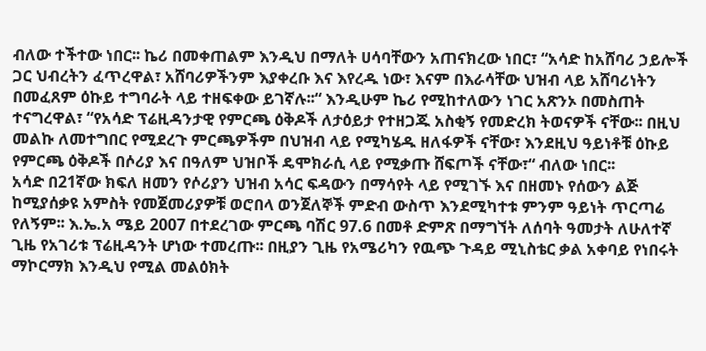ብለው ተችተው ነበር፡፡ ኬሪ በመቀጠልም እንዲህ በማለት ሀሳባቸውን አጠናክረው ነበር፣ “አሳድ ከአሸባሪ ኃይሎች ጋር ህብረትን ፈጥረዋል፣ አሸባሪዎችንም እያቀረቡ እና እየረዱ ነው፣ እናም በእራሳቸው ህዝብ ላይ አሸባሪነትን በመፈጸም ዕኩይ ተግባራት ላይ ተዘፍቀው ይገኛሉ፡፡“ እንዲሁም ኬሪ የሚከተለውን ነገር አጽንኦ በመስጠት ተናግረዋል፣ “የአሳድ ፕሬዚዳንታዊ የምርጫ ዕቅዶች ለታዕይታ የተዘጋጁ አስቂኝ የመድረክ ትወናዎች ናቸው፡፡ በዚህ መልኩ ለመተግበር የሚደረጉ ምርጫዎችም በህዝብ ላይ የሚካሄዱ ዘለፋዎች ናቸው፣ እንደዚህ ዓይነቶቹ ዕኩይ የምርጫ ዕቅዶች በሶሪያ እና በዓለም ህዝቦች ዴሞክራሲ ላይ የሚቃጡ ሸፍጦች ናቸው፣“ ብለው ነበር፡፡
አሳድ በ21ኛው ክፍለ ዘመን የሶሪያን ህዝብ አሳር ፍዳውን በማሳየት ላይ የሚገኙ እና በዘመኑ የሰውን ልጅ ከሚያሰቃዩ አምስት የመጀመሪያዎቹ ወሮበላ ወንጀለኞች ምድብ ውስጥ እንደሚካተቱ ምንም ዓይነት ጥርጣሬ የለኝም፡፡ እ.ኤ.አ ሜይ 2007 በተደረገው ምርጫ ባሽር 97.6 በመቶ ድምጽ በማግኘት ለሰባት ዓመታት ለሁለተኛ ጊዜ የአገሪቱ ፕሬዚዳንት ሆነው ተመረጡ፡፡ በዚያን ጊዜ የአሜሪካን የዉጭ ጉዳይ ሚኒስቴር ቃል አቀባይ የነበሩት ማኮርማክ እንዲህ የሚል መልዕክት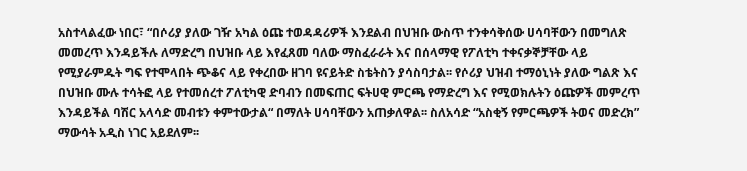አስተላልፈው ነበር፣ “በሶሪያ ያለው ገዥ አካል ዕጩ ተወዳዳሪዎች እንደልብ በህዝቡ ውስጥ ተንቀሳቅሰው ሀሳባቸውን በመግለጽ መመረጥ እንዳይችሉ ለማድረግ በህዝቡ ላይ እየፈጸመ ባለው ማስፈራራት እና በሰላማዊ የፖለቲካ ተቀናቃኞቻቸው ላይ የሚያራምዱት ግፍ የተሞላበት ጭቆና ላይ የቀረበው ዘገባ ዩናይትድ ስቴትስን ያሳስባታል፡፡ የሶሪያ ህዝብ ተማዕኒነት ያለው ግልጽ እና በህዝቡ ሙሉ ተሳትፎ ላይ የተመሰረተ ፖለቲካዊ ድባብን በመፍጠር ፍትሀዊ ምርጫ የማድረግ እና የሚወክሉትን ዕጩዎች መምረጥ እንዳይችል ባሽር አላሳድ መብቱን ቀምተውታል“ በማለት ሀሳባቸውን አጠቃለዋል፡፡ ስለአሳድ “አስቂኝ የምርጫዎች ትወና መድረክ” ማውሳት አዲስ ነገር አይደለም፡፡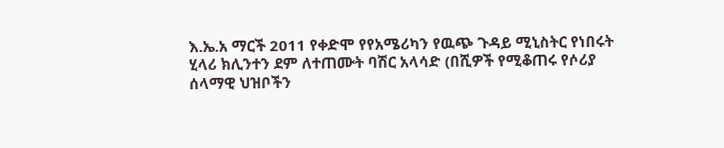እ.ኤ.አ ማርች 2011 የቀድሞ የየአሜሪካን የዉጭ ጉዳይ ሚኒስትር የነበሩት ሂላሪ ክሊንተን ደም ለተጠሙት ባሽር አላሳድ (በሺዎች የሚቆጠሩ የሶሪያ ሰላማዊ ህዝቦችን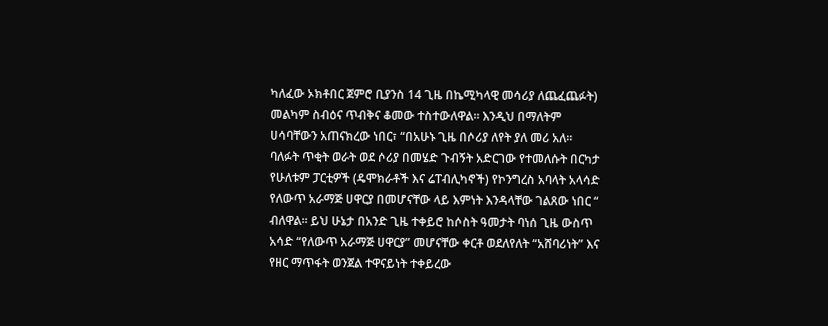ካለፈው ኦክቶበር ጀምሮ ቢያንስ 14 ጊዜ በኬሚካላዊ መሳሪያ ለጨፈጨፉት) መልካም ስብዕና ጥብቅና ቆመው ተስተውለዋል፡፡ እንዲህ በማለትም ሀሳባቸውን አጠናክረው ነበር፣ “በአሁኑ ጊዜ በሶሪያ ለየት ያለ መሪ አለ፡፡ ባለፉት ጥቂት ወራት ወደ ሶሪያ በመሄድ ጉብኝት አድርገው የተመለሱት በርካታ የሁለቱም ፓርቲዎች (ዴሞክራቶች እና ሬፐብሊካኖች) የኮንግረስ አባላት አላሳድ የለውጥ አራማጅ ሀዋርያ በመሆናቸው ላይ እምነት እንዳላቸው ገልጸው ነበር “ ብለዋል፡፡ ይህ ሁኔታ በአንድ ጊዜ ተቀይሮ ከሶስት ዓመታት ባነሰ ጊዜ ውስጥ አሳድ “የለውጥ አራማጅ ሀዋርያ” መሆናቸው ቀርቶ ወደለየለት “አሸባሪነት” እና የዘር ማጥፋት ወንጀል ተዋናይነት ተቀይረው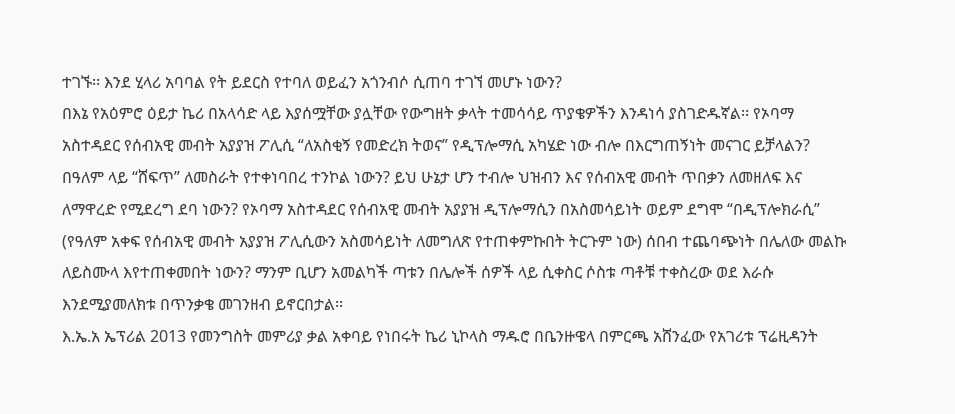ተገኙ፡፡ እንደ ሂላሪ አባባል የት ይደርስ የተባለ ወይፈን አጎንብሶ ሲጠባ ተገኘ መሆኑ ነውን?
በእኔ የአዕምሮ ዕይታ ኬሪ በአላሳድ ላይ እያሰሟቸው ያሏቸው የውግዘት ቃላት ተመሳሳይ ጥያቄዎችን እንዳነሳ ያስገድዱኛል፡፡ የኦባማ አስተዳደር የሰብአዊ መብት አያያዝ ፖሊሲ “ለአስቂኝ የመድረክ ትወና” የዲፕሎማሲ አካሄድ ነው ብሎ በእርግጠኝነት መናገር ይቻላልን? በዓለም ላይ “ሸፍጥ” ለመስራት የተቀነባበረ ተንኮል ነውን? ይህ ሁኔታ ሆን ተብሎ ህዝብን እና የሰብአዊ መብት ጥበቃን ለመዘለፍ እና ለማዋረድ የሚደረግ ደባ ነውን? የኦባማ አስተዳደር የሰብአዊ መብት አያያዝ ዲፕሎማሲን በአስመሳይነት ወይም ደግሞ “በዲፕሎክራሲ” (የዓለም አቀፍ የሰብአዊ መብት አያያዝ ፖሊሲውን አስመሳይነት ለመግለጽ የተጠቀምኩበት ትርጉም ነው) ሰበብ ተጨባጭነት በሌለው መልኩ ለይስሙላ እየተጠቀመበት ነውን? ማንም ቢሆን አመልካች ጣቱን በሌሎች ሰዎች ላይ ሲቀስር ሶስቱ ጣቶቹ ተቀስረው ወደ እራሱ እንደሚያመለክቱ በጥንቃቄ መገንዘብ ይኖርበታል፡፡
እ.ኤ.አ ኤፕሪል 2013 የመንግስት መምሪያ ቃል አቀባይ የነበሩት ኬሪ ኒኮላስ ማዱሮ በቤንዙዌላ በምርጫ አሸንፈው የአገሪቱ ፕሬዚዳንት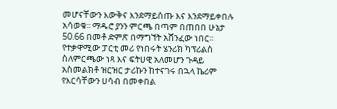መሆናቸውን እውቅና እንደማይሰጡ እና እንደማይቀበሉ አሳወቁ፡፡ ማዱሮ ያንን ምርጫ በጣም በጠበበ ሁኔታ 50.66 በመቶ ድምጽ በማግኘት አሸንፈው ነበር፡፡ የተቃዋሚው ፓርቲ መሪ የነበሩት ሄንሪክ ካፕሪልስ ስለምርጫው ነጻ እና ፍትሀዊ አለመሆን ጉዳይ አስመልክቶ ዝርዝር ታሪኩን ከተናገሩ በኋላ ኬሪም የእርሳቸውን ሀሳብ በመቀበል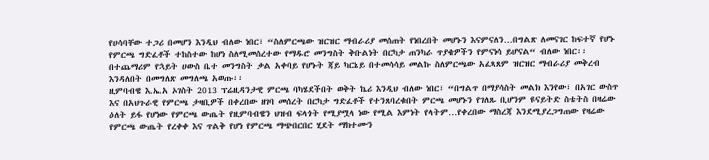የሀሳባቸው ተጋሪ በመሆን እንዲህ ብለው ነበር፣ “ስለምርጫው ዝርዝር ማብራሪያ መሰጠት የነበረበት መሆኑን እናምናለን…በግልጽ ለመናገር ከፍተኛ የሆኑ የምርጫ ግድፈቶች ተከስተው ከሆነ ስለሚመሰረተው የማዱሮ መንግስት ቅቡልነት በርካታ ጠንካራ ጥያቄዎችን የምናነሳ ይሆናል“ ብለው ነበር፡፡ በተጨማሪም የኋይት ሀውስ ቤተ መንግስት ቃል አቀባይ የሆኑት ጃይ ካርኔይ በተመሳሳይ መልኩ ስለምርጫው አፈጻጸም ዝርዝር ማብራሪያ መቅረብ እንዳለበት በመግለጽ መግለጫ አወጡ፡፡
ዚምባብዌ እ.ኤ.አ ኦገስት 2013 ፕሬዚዳንታዊ ምርጫ ባካሄደችበት ወቅት ኬሪ እንዲህ ብለው ነበር፣ “በግልጥ በማያሳስት መልክ እንየው፣ በአገር ውስጥ እና በአህጉራዊ የምርጫ ታዛቢዎች በቀረበው ዘገባ መሰረት በርካታ ግድፈቶች የተንጸባረቁበት ምርጫ መሆኑን የገለጹ ቢሆንም ዩናይትድ ስቴትስ በዛሬው ዕለት ይፋ የሆነው የምርጫ ውጤት የዚምባብዌን ህዝብ ፍላጎት የሚያሟላ ነው የሚል እምነት የላትም…የቀረበው ማስረጃ እንደሚያረጋግጠው የዛሬው የምርጫ ውጤት የረቀቀ እና ጥልቅ የሆነ የምርጫ ማጭበርበር ሂደት ማክተሙን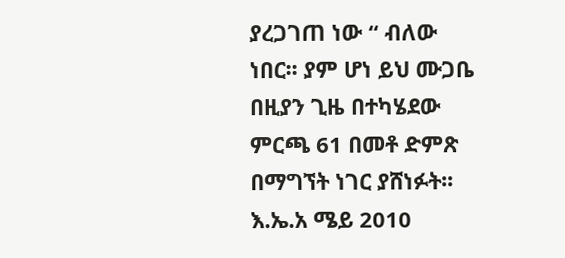ያረጋገጠ ነው “ ብለው ነበር፡፡ ያም ሆነ ይህ ሙጋቤ በዚያን ጊዜ በተካሄደው ምርጫ 61 በመቶ ድምጽ በማግኘት ነገር ያሸነፉት፡፡
እ.ኤ.አ ሜይ 2010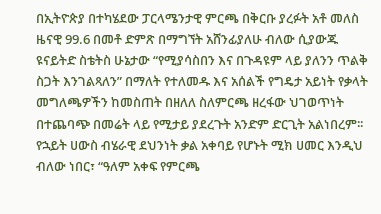በኢትዮጵያ በተካሄደው ፓርላሜንታዊ ምርጫ በቅርቡ ያረፉት አቶ መለስ ዜናዊ 99.6 በመቶ ድምጽ በማግኘት አሸንፊያለሁ ብለው ሲያውጁ ዩናይትድ ስቴትስ ሁኔታው “የሚያሳስበን እና በጉዳዩም ላይ ያለንን ጥልቅ ስጋት እንገልጻለን” በማለት የተለመዱ እና አሰልች የግዴታ አይነት የቃላት መግለጫዎችን ከመስጠት በዘለለ ስለምርጫ ዘረፋው ህገወጥነት በተጨባጭ በመሬት ላይ የሚታይ ያደረጉት አንድም ድርጊት አልነበረም፡፡ የኋይት ሀውስ ብሄራዊ ደህንነት ቃል አቀባይ የሆኑት ሚክ ሀመር እንዲህ ብለው ነበር፣ “ዓለም አቀፍ የምርጫ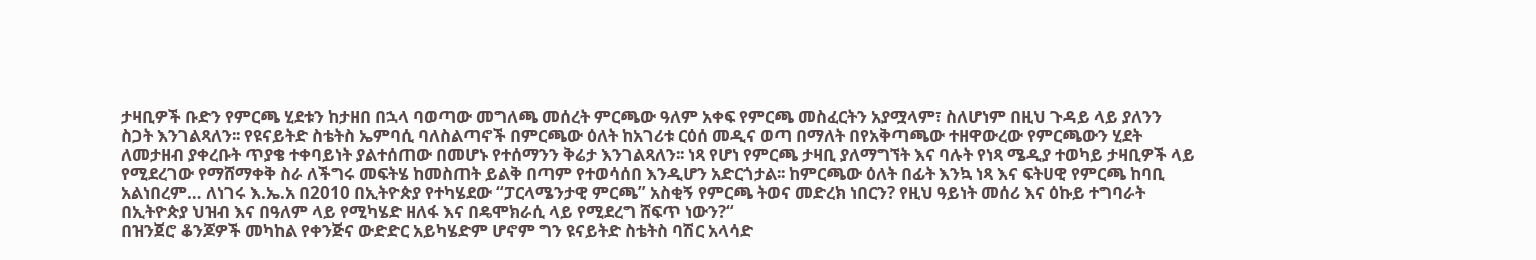ታዛቢዎች ቡድን የምርጫ ሂደቱን ከታዘበ በኋላ ባወጣው መግለጫ መሰረት ምርጫው ዓለም አቀፍ የምርጫ መስፈርትን አያሟላም፣ ስለሆነም በዚህ ጉዳይ ላይ ያለንን ስጋት እንገልጻለን፡፡ የዩናይትድ ስቴትስ ኤምባሲ ባለስልጣኖች በምርጫው ዕለት ከአገሪቱ ርዕሰ መዲና ወጣ በማለት በየአቅጣጫው ተዘዋውረው የምርጫውን ሂደት ለመታዘብ ያቀረቡት ጥያቄ ተቀባይነት ያልተሰጠው በመሆኑ የተሰማንን ቅሬታ እንገልጻለን፡፡ ነጻ የሆነ የምርጫ ታዛቢ ያለማግኘት እና ባሉት የነጻ ሜዲያ ተወካይ ታዛቢዎች ላይ የሚደረገው የማሸማቀቅ ስራ ለችግሩ መፍትሄ ከመስጠት ይልቅ በጣም የተወሳሰበ እንዲሆን አድርጎታል፡፡ ከምርጫው ዕለት በፊት እንኳ ነጻ እና ፍትሀዊ የምርጫ ከባቢ አልነበረም… ለነገሩ እ.ኤ.አ በ2010 በኢትዮጵያ የተካሄደው “ፓርላሜንታዊ ምርጫ” አስቂኝ የምርጫ ትወና መድረክ ነበርን? የዚህ ዓይነት መሰሪ እና ዕኩይ ተግባራት በኢትዮጵያ ህዝብ እና በዓለም ላይ የሚካሄድ ዘለፋ እና በዴሞክራሲ ላይ የሚደረግ ሸፍጥ ነውን?“
በዝንጀሮ ቆንጆዎች መካከል የቀንጅና ውድድር አይካሄድም ሆኖም ግን ዩናይትድ ስቴትስ ባሽር አላሳድ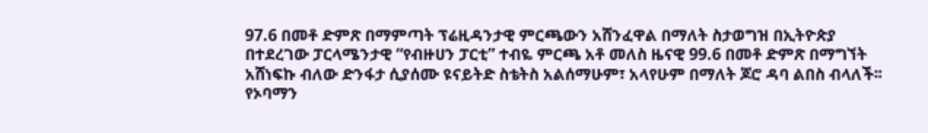97.6 በመቶ ድምጽ በማምጣት ፕሬዚዳንታዊ ምርጫውን አሸንፈዋል በማለት ስታወግዝ በኢትዮጵያ በተደረገው ፓርላሜንታዊ “የብዙሀን ፓርቲ” ተብዬ ምርጫ አቶ መለስ ዜናዊ 99.6 በመቶ ድምጽ በማግኘት አሸነፍኩ ብለው ድንፋታ ሲያሰሙ ዩናይትድ ስቴትስ አልሰማሁም፣ አላየሁም በማለት ጆሮ ዳባ ልበስ ብላለች፡፡
የኦባማን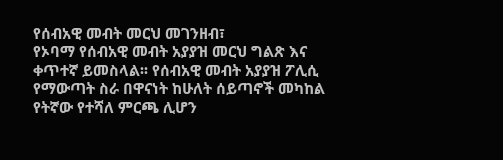የሰብአዊ መብት መርህ መገንዘብ፣
የኦባማ የሰብአዊ መብት አያያዝ መርህ ግልጽ እና ቀጥተኛ ይመስላል፡፡ የሰብአዊ መብት አያያዝ ፖሊሲ የማውጣት ስራ በዋናነት ከሁለት ሰይጣኖች መካከል የትኛው የተሻለ ምርጫ ሊሆን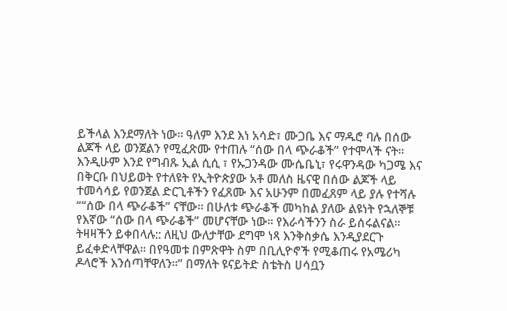ይችላል እንደማለት ነው፡፡ ዓለም እንደ እነ አሳድ፣ ሙጋቤ እና ማዱሮ ባሉ በሰው ልጆች ላይ ወንጀልን የሚፈጽሙ የተጠሉ “ሰው በላ ጭራቆች” የተሞላች ናት፡፡ እንዲሁም እንደ የግብጹ ኢል ሲሲ ፣ የኡጋንዳው ሙሴቤኒ፣ የሩዋንዳው ካጋሜ እና በቅርቡ በህይወት የተለዩት የኢትዮጵያው አቶ መለስ ዜናዊ በሰው ልጆች ላይ ተመሳሳይ የወንጀል ድርጊቶችን የፈጸሙ እና አሁንም በመፈጸም ላይ ያሉ የተሻሉ ““ሰው በላ ጭራቆች” ናቸው፡፡ በሁለቱ ጭራቆች መካከል ያለው ልዩነት የኋለኞቹ የእኛው “ሰው በላ ጭራቆች” መሆናቸው ነው፡፡ የእራሳችንን ስራ ይሰሩልናል፡፡ ትዛዛችን ይቀበላሉ:: ለዚህ ውለታቸው ደግሞ ነጻ እንቅስቃሴ እንዲያደርጉ ይፈቀድላቸዋል፡፡ በየዓመቱ በምጽዋት ስም በቢሊዮኖች የሚቆጠሩ የአሜሪካ ዶላሮች እንሰጣቸዋለን፡፡” በማለት ዩናይትድ ስቴትስ ሀሳቧን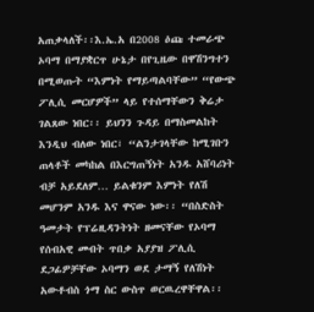አጠቃላለች፡፡እ.ኤ.አ በ2008 ዕጩ ተመራጭ ኦባማ በማያቋርጥ ሁኔታ በየጊዜው በዋሽንግተን በሚወጡት “እምነት የማይጣልባቸው” “የውጭ ፖሊሲ መርሆዎች” ላይ የተሰማቸውን ቅሬታ ገልጸው ነበር፡፡ ይህንን ጉዳይ በማስመልከት እንዲህ ብለው ነበር፣ “ልንታገላቸው ከሚገቡን ጠላቶች መካከል በእርግጠኝነት አንዱ አሸባሪነት ብቻ አይደለም… ይልቁንም እምነት የለሽ መሆንም አንዱ እና ዋናው ነው፡፡ “በስድስት ዓመታት የፕሬዚዳንትነት ዘመናቸው የኦባማ የሰብአዊ መብት ጥበቃ አያያዝ ፖሊሲ ደጋፊዎቻቸው ኦባማን ወደ ታማኝ የለሽነት አውቶብስ ጎማ ስር ውስጥ ወርዉረዋቸዋል፡፡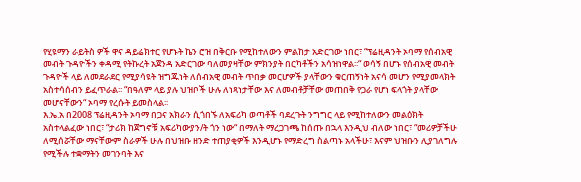የሂዩማን ራይትስ ዎች ዋና ዳይሬክተር የሆኑት ኬን ሮዝ በቅርቡ የሚከተለውን ምልከታ አድርገው ነበር፣ “ፕሬዚዳንት ኦባማ የሰብአዊ መብት ጉዳዮችን ቀዳሚ የትኩረት አጀንዳ አድርገው ባለመያዛቸው ምክንያት በርካቶችን አሳዝነዋል፡፡“ ወሳኝ በሆኑ የሰብአዊ መብት ጉዳዮች ላይ ለመደራደር የሚያሳዩት ዝግጁነት ለሰብአዊ መብት ጥበቃ መርሆዎች ያላቸውን ቁርጠኝነት አናሳ መሆን የሚያመላክት አስተሳሰብን ይፈጥራል፡፡ “በዓለም ላይ ያሉ ህዝቦች ሁሉ ለነጻነታቸው እና ለመብቶቻቸው መጠበቅ የጋራ የሆነ ፍላጎት ያላቸው መሆናቸውን“ ኦባማ የረሱት ይመስላል፡፡
እ.ኤ.አ በ2008 ፕሬዚዳንት ኦባማ በጋና አክራን ሲጎበኙ ለአፍሪካ ወጣቶች ባደረጉት ንግግር ላይ የሚከተለውን መልዕክት አስተላልፈው ነበር፣ “ታሪክ ከጀግኖቹ አፍሪካውያን/ት ጎን ነው“ በማለት ማረጋገጫ ከሰጡ በኋላ እንዲህ ብለው ነበር፣ “መሪዎቻችሁ ለሚሰሯቸው ማናቸውም ስራዎች ሁሉ በህዝቡ ዘንድ ተጠያቂዎች እንዲሆኑ የማድረግ ስልጣኑ አላችሁ፣ እናም ህዝቡን ሊያገለግሉ የሚችሉ ተቋማትን መገንባት እና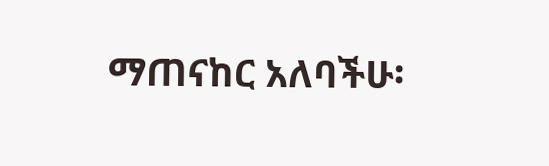ማጠናከር አለባችሁ፡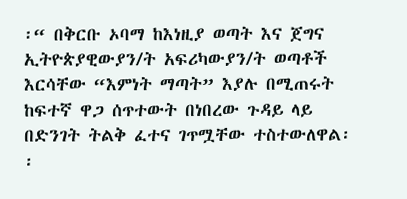፡“ በቅርቡ ኦባማ ከእነዚያ ወጣት እና ጀግና ኢትዮጵያዊውያን/ት አፍሪካውያን/ት ወጣቶች እርሳቸው “እምነት ማጣት” እያሉ በሚጠሩት ከፍተኛ ዋጋ ሰጥተውት በነበረው ጉዳይ ላይ በድንገት ትልቅ ፈተና ገጥሟቸው ተስተውለዋል፡፡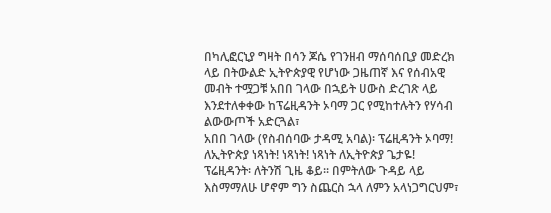በካሊፎርኒያ ግዛት በሳን ጆሴ የገንዘብ ማሰባሰቢያ መድረክ ላይ በትውልድ ኢትዮጵያዊ የሆነው ጋዜጠኛ እና የሰብአዊ መብት ተሟጋቹ አበበ ገላው በኋይት ሀውስ ድረገጽ ላይ እንደተለቀቀው ከፕሬዚዳንት ኦባማ ጋር የሚከተሉትን የሃሳብ ልውውጦች አድርጓል፣
አበበ ገላው (የስብሰባው ታዳሚ አባል)፡ ፕሬዚዳንት ኦባማ! ለኢትዮጵያ ነጻነት! ነጻነት! ነጻነት ለኢትዮጵያ ጌታዬ!
ፕሬዚዳንት፡ ለትንሽ ጊዜ ቆይ፡፡ በምትለው ጉዳይ ላይ እስማማለሁ ሆኖም ግን ስጨርስ ኋላ ለምን አላነጋግርህም፣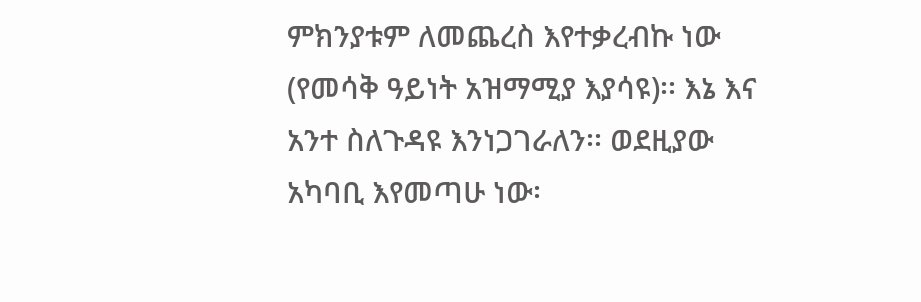ምክንያቱም ለመጨረስ እየተቃረብኩ ነው (የመሳቅ ዓይነት አዝማሚያ እያሳዩ)፡፡ እኔ እና አንተ ስለጉዳዩ እንነጋገራለን፡፡ ወደዚያው አካባቢ እየመጣሁ ነው፡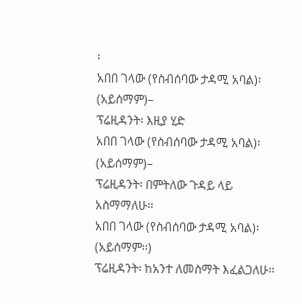፡
አበበ ገላው (የስብሰባው ታዳሚ አባል)፡ (አይሰማም)–
ፕሬዚዳንት፡ እዚያ ሂድ
አበበ ገላው (የስብሰባው ታዳሚ አባል)፡ (አይሰማም)–
ፕሬዚዳንት፡ በምትለው ጉዳይ ላይ አስማማለሁ፡፡
አበበ ገላው (የስብሰባው ታዳሚ አባል)፡ (አይሰማም፡፡)
ፕሬዚዳንት፡ ከአንተ ለመስማት እፈልጋለሁ፡፡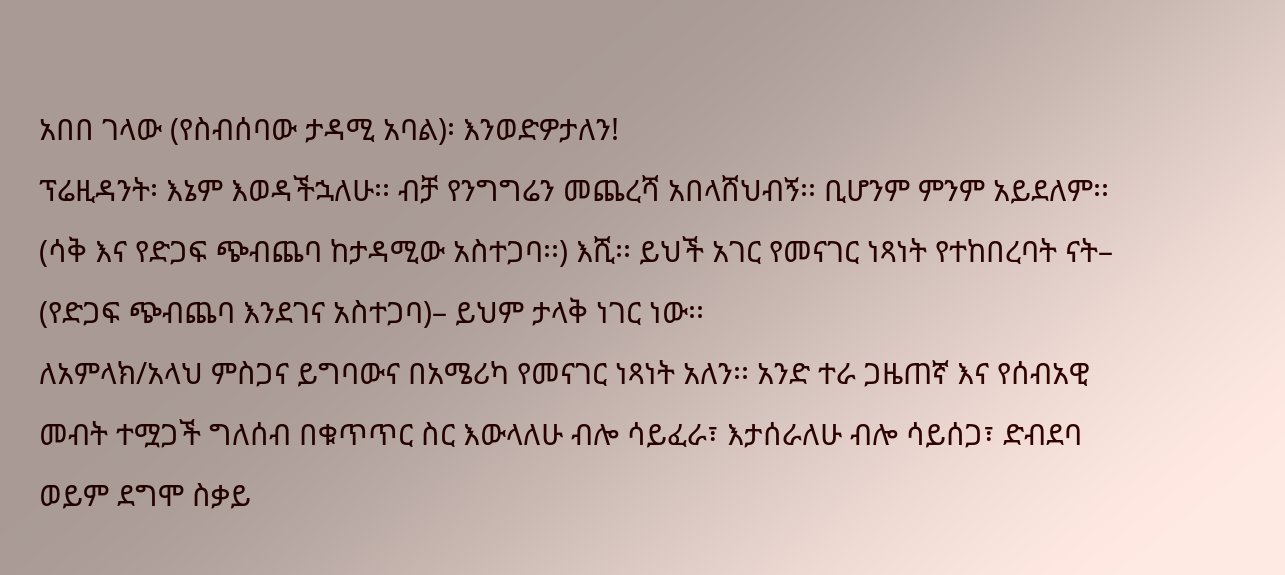አበበ ገላው (የስብሰባው ታዳሚ አባል)፡ እንወድዎታለን!
ፕሬዚዳንት፡ እኔም እወዳችኋለሁ፡፡ ብቻ የንግግሬን መጨረሻ አበላሸህብኝ፡፡ ቢሆንም ምንም አይደለም፡፡ (ሳቅ እና የድጋፍ ጭብጨባ ከታዳሚው አስተጋባ፡፡) እሺ፡፡ ይህች አገር የመናገር ነጻነት የተከበረባት ናት– (የድጋፍ ጭብጨባ እንደገና አስተጋባ)– ይህም ታላቅ ነገር ነው፡፡
ለአምላክ/አላህ ምስጋና ይግባውና በአሜሪካ የመናገር ነጻነት አለን፡፡ አንድ ተራ ጋዜጠኛ እና የሰብአዊ መብት ተሟጋች ግለሰብ በቁጥጥር ስር እውላለሁ ብሎ ሳይፈራ፣ እታሰራለሁ ብሎ ሳይሰጋ፣ ድብደባ ወይም ደግሞ ስቃይ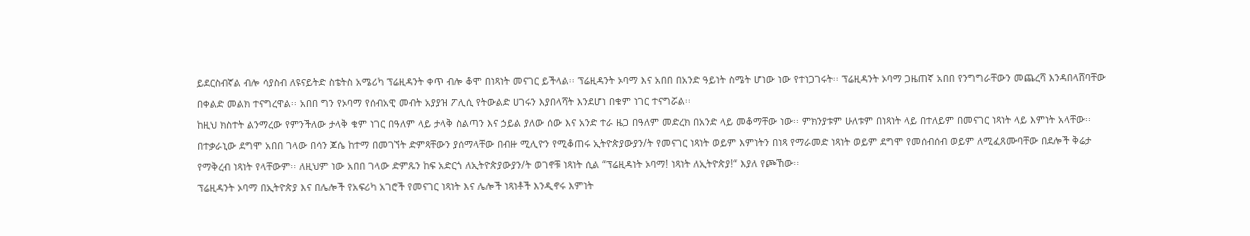ይደርስብኛል ብሎ ሳያስብ ለዩናይትድ ስቴትስ አሜሪካ ፕሬዚዳንት ቀጥ ብሎ ቆሞ በነጻነት መናገር ይችላል፡፡ ፕሬዚዳንት ኦባማ እና አበበ በአንድ ዓይነት ስሜት ሆነው ነው የተነጋገሩት፡፡ ፕሬዚዳንት ኦባማ ጋዜጠኛ አበበ የንግግራቸውን መጨረሻ እንዳበላሸባቸው በቀልድ መልክ ተናግረዋል፡፡ አበበ ግን የኦባማ የሰብአዊ መብት አያያዝ ፖሊሲ የትውልድ ሀገሩን እያበላሻት እንደሆነ በቁም ነገር ተናግሯል፡፡
ከዚህ ክስተት ልንማረው የምንችለው ታላቅ ቁም ነገር በዓለም ላይ ታላቅ ስልጣን እና ኃይል ያለው ሰው እና አንድ ተራ ዜጋ በዓለም መድረክ በአንድ ላይ መቆማቸው ነው፡፡ ምክንያቱም ሁለቱም በነጻነት ላይ በተለይም በመናገር ነጻነት ላይ እምነት አላቸው፡፡ በተቃራኒው ደግሞ አበበ ገላው በሳን ጆሴ ከተማ በመገኘት ድምጻቸውን ያሰማላቸው በብዙ ሚሊዮን የሚቆጠሩ ኢትዮጵያውያን/ት የመናገር ነጻነት ወይም እምነትን በነጻ የማራመድ ነጻነት ወይም ደግሞ የመሰብሰብ ወይም ለሚፈጸሙባቸው በደሎች ቅሬታ የማቅረብ ነጻነት የላቸውም፡፡ ለዚህም ነው አበበ ገላው ድምጹን ከፍ አድርጎ ለኢትዮጵያውያን/ት ወገኖቹ ነጻነት ሲል “ፕሬዚዳነት ኦባማ! ነጻነት ለኢትዮጵያ!“ እያለ የጮኸው፡፡
ፕሬዚዳንት ኦባማ በኢትዮጵያ እና በሌሎች የአፍሪካ አገሮች የመናገር ነጻነት እና ሌሎች ነጻነቶች እንዲኖሩ እምነት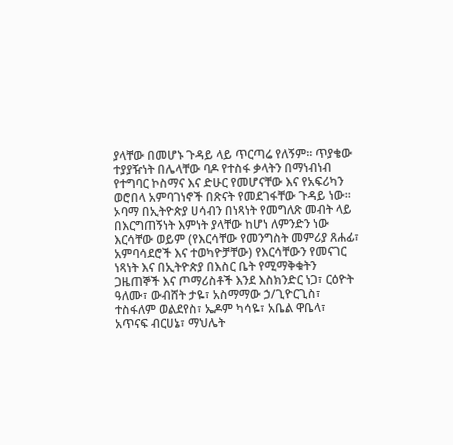ያላቸው በመሆኑ ጉዳይ ላይ ጥርጣሬ የለኝም፡፡ ጥያቄው ተያያዥነት በሌላቸው ባዶ የተስፋ ቃላትን በማነብነብ የተግባር ኮስማና እና ድሁር የመሆናቸው እና የአፍሪካን ወሮበላ አምባገነኖች በጽናት የመደገፋቸው ጉዳይ ነው፡፡ ኦባማ በኢትዮጵያ ሀሳብን በነጻነት የመግለጽ መብት ላይ በእርግጠኝነት እምነት ያላቸው ከሆነ ለምንድን ነው እርሳቸው ወይም (የእርሳቸው የመንግስት መምሪያ ጸሐፊ፣ አምባሳደሮች እና ተወካዮቻቸው) የእርሳቸውን የመናገር ነጻነት እና በኢትዮጵያ በእስር ቤት የሚማቅቁትን ጋዜጠኞች እና ጦማሪስቶች እንደ እስክንድር ነጋ፣ ርዕዮት ዓለሙ፣ ውብሸት ታዬ፣ አስማማው ኃ/ጊዮርጊስ፣ ተስፋለም ወልደየስ፣ ኤዶም ካሳዬ፣ አቤል ዋቤላ፣ አጥናፍ ብርሀኔ፣ ማህሌት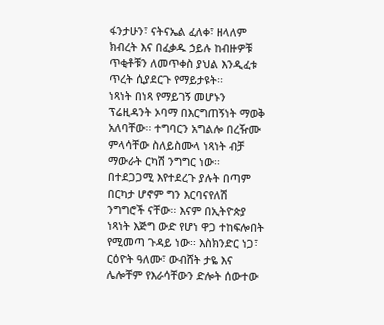ፋንታሁን፣ ናትናኤል ፈለቀ፣ ዘላለም ክብረት እና በፈቃዱ ኃይሉ ከብዙዎቹ ጥቂቶቹን ለመጥቀስ ያህል እንዲፈቱ ጥረት ሲያደርጉ የማይታዩት፡፡
ነጻነት በነጻ የማይገኝ መሆኑን ፕሬዚዳንት ኦባማ በእርግጠኝነት ማወቅ አለባቸው፡፡ ተግባርን አግልሎ በረዥሙ ምላሳቸው ስለይስሙላ ነጻነት ብቻ ማውራት ርካሽ ንግግር ነው፡፡ በተደጋጋሚ እየተደረጉ ያሉት በጣም በርካታ ሆኖም ግን እርባናየለሽ ንግግሮች ናቸው፡፡ እናም በኢትዮጵያ ነጻነት እጅግ ውድ የሆነ ዋጋ ተከፍሎበት የሚመጣ ጉዳይ ነው፡፡ እስክንድር ነጋ፣ ርዕዮት ዓለሙ፣ ውብሸት ታዬ እና ሌሎቸም የእራሳቸውን ድሎት ሰውተው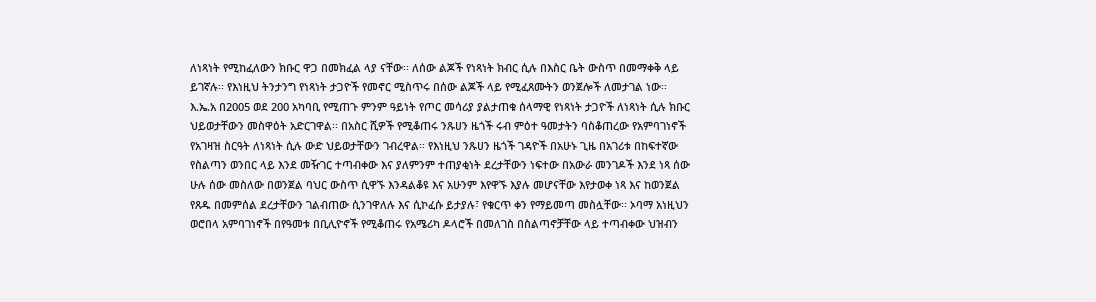ለነጻነት የሚከፈለውን ክቡር ዋጋ በመክፈል ላያ ናቸው፡፡ ለሰው ልጆች የነጻነት ክብር ሲሉ በእስር ቤት ውስጥ በመማቀቅ ላይ ይገኛሉ፡፡ የእነዚህ ትንታንግ የነጻነት ታጋዮች የመኖር ሚስጥሩ በሰው ልጆች ላይ የሚፈጸሙትን ወንጀሎች ለመታገል ነው፡፡
እ.ኤ.አ በ2005 ወደ 200 አካባቢ የሚጠጉ ምንም ዓይነት የጦር መሳሪያ ያልታጠቁ ሰላማዊ የነጻነት ታጋዮች ለነጻነት ሲሉ ክቡር ህይወታቸውን መስዋዕት አድርገዋል፡፡ በአስር ሺዎች የሚቆጠሩ ንጹሀን ዜጎች ሩብ ምዕተ ዓመታትን ባስቆጠረው የአምባገነኖች የአገዛዝ ስርዓት ለነጻነት ሲሉ ውድ ህይወታቸውን ገብረዋል፡፡ የእነዚህ ንጹሀን ዜጎች ገዳዮች በአሁኑ ጊዜ በአገሪቱ በከፍተኛው የስልጣን ወንበር ላይ እንደ መዥገር ተጣብቀው እና ያለምንም ተጠያቂነት ደረታቸውን ነፍተው በአውራ መንገዶች እንደ ነጻ ሰው ሁሉ ሰው መስለው በወንጀል ባህር ውስጥ ሲዋኙ እንዳልቆዩ እና አሁንም እየዋኙ እያሉ መሆናቸው እየታወቀ ነጻ እና ከወንጀል የጸዱ በመምሰል ደረታቸውን ገልብጠው ሲንገዋለሉ እና ሲኮፈሱ ይታያሉ፣ የቁርጥ ቀን የማይመጣ መስሏቸው፡፡ ኦባማ አነዚህን ወሮበላ አምባገነኖች በየዓመቱ በቢሊዮኖች የሚቆጠሩ የአሜሪካ ዶላሮች በመለገስ በስልጣኖቻቸው ላይ ተጣብቀው ህዝብን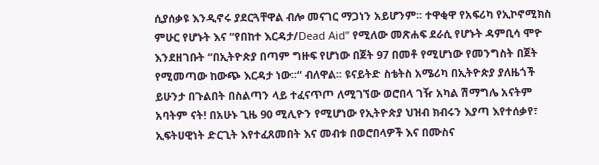ሲያሰቃዩ እንዲኖሩ ያደርጓቸዋል ብሎ መናገር ማጋነን አይሆንም፡፡ ተዋቂዋ የአፍሪካ የኢኮኖሚክስ ምሁር የሆኑት እና “የበከተ እርዳታ/Dead Aid” የሚለው መጽሐፍ ደራሲ የሆኑት ዳምቢሳ ሞዮ እንደዘገቡት “በኢትዮጵያ በጣም ግዙፍ የሆነው በጀት 97 በመቶ የሚሆነው የመንግስት በጀት የሚመጣው ከውጭ እርዳታ ነው፡፡“ ብለዋል፡፡ ዩናይትድ ስቴትስ አሜሪካ በኢትዮጵያ ያለዜጎች ይሁንታ በጉልበት በስልጣን ላይ ተፈናጥጦ ለሚገኘው ወሮበላ ገዥ አካል ሽማግሌ አናትም አባትም ናት! በአሁኑ ጊዜ 90 ሚሊዮን የሚሆነው የኢትዮጵያ ህዝብ ክብሩን እያጣ እየተሰቃየ፣ ኢፍትሀዊነት ድርጊት እየተፈጸመበት እና መብቱ በወሮበላዎች እና በሙስና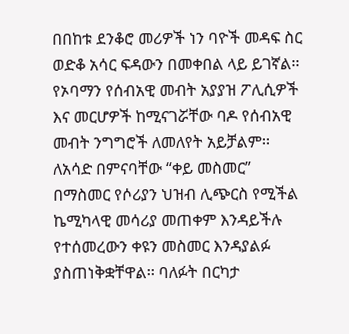በበከቱ ደንቆሮ መሪዎች ነን ባዮች መዳፍ ስር ወድቆ አሳር ፍዳውን በመቀበል ላይ ይገኛል፡፡
የኦባማን የሰብአዊ መብት አያያዝ ፖሊሲዎች እና መርሆዎች ከሚናገሯቸው ባዶ የሰብአዊ መብት ንግግሮች ለመለየት አይቻልም፡፡ ለአሳድ በምናባቸው “ቀይ መስመር” በማስመር የሶሪያን ህዝብ ሊጭርስ የሚችል ኬሚካላዊ መሳሪያ መጠቀም እንዳይችሉ የተሰመረውን ቀዩን መስመር እንዳያልፉ ያስጠነቅቋቸዋል፡፡ ባለፉት በርካታ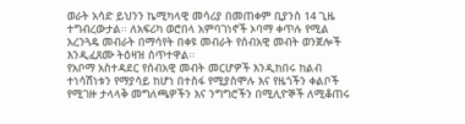ወራት አሳድ ይህንን ኬሚካላዊ መሳሪያ በመጠቀም ቢያንስ 14 ጊዜ ተግብረውታል፡፡ ለአፍሪካ ወሮበላ አምባገነኖች ኦባማ ቀጥሉ የሚል አረንጓዴ መብራት በማሳየት በቀዩ መብራት የሰብአዊ መብት ወንጀሎች እንዲፈጸሙ ትዕዛዝ ሰጥተዋል፡፡
የአቦማ አስተዳደር የሰብአዊ መብት መርሆዎች እንዲከበሩ ከልብ ተነሳሽነቱን የማያሳይ ከሆነ በተስፋ የሚያስሞሉ እና የዜጎችን ቀልቦች የሚገዙ ታላላቅ መግለጫዎችን እና ንግግሮችን በሚሊዮኞች ለሚቆጠሩ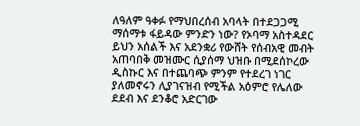ለዓለም ዓቀፉ የማህበረሰብ አባላት በተደጋጋሚ ማሰማቱ ፋይዳው ምንድን ነው? የኦባማ አስተዳደር ይህን አሰልች እና አደንቋሪ የውሸት የሰብአዊ መብት አጠባበቅ መዝሙር ሲያሰማ ህዝቡ በሚደሰኮረው ዲስኩር እና በተጨባጭ ምንም የተደረገ ነገር ያለመኖሩን ሊያገናዝብ የሚችል አዕምሮ የሌለው ደደብ እና ደንቆሮ አድርገው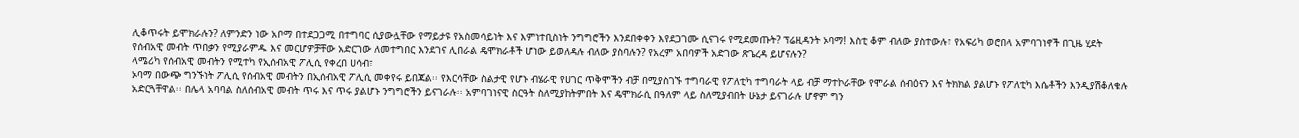ሊቆጥሩት ይሞክራሉን? ለምንድን ነው አቦማ በተደጋጋሚ በተግባር ሲያውሏቸው የማይታዩ የአስመሳይነት እና እምነተቢስነት ንግግሮችን እንደበቀቀን እየደጋገሙ ሲናገሩ የሚደመጡት? ፕሬዚዳንት ኦባማ! እስቲ ቆም ብለው ያስተውሉ፣ የአፍሪካ ወሮበላ አምባገነኖች በጊዜ ሂደት የሰብአዊ መብት ጥበቃን የሚያራምዱ እና መርሆዎቻቸው አድርገው ለመተግበር እንደገና ሊበራል ዴሞክራቶች ሆነው ይወለዳሉ ብለው ያስባሉን? የአረም አበባዎች አድገው ጽጌረዳ ይሆናሉን?
ላሜሪካ የሰብአዊ መብትን የሚተካ የኢሰብአዊ ፖሊሲ የቀረበ ሀሳብ፣
ኦባማ በውጭ ግንኙነት ፖሊሲ የሰብአዊ መብትን በኢሰብአዊ ፖሊሲ መቀየሩ ይበጃል፡፡ የእርሳቸው ስልታዊ የሆኑ ብሄራዊ የሀገር ጥቅሞችን ብቻ በሚያስገኙ ተግባራዊ የፖለቲካ ተግባራት ላይ ብቻ ማተኮራቸው የሞራል ሰብዕናን እና ትክክል ያልሆኑ የፖለቲካ እሴቶችን እንዲያሽቆለቁሉ አድርጓቸዋል፡፡ በሌላ አባባል ስለሰብአዊ መብት ጥሩ እና ጥሩ ያልሆኑ ንግግሮችን ይናገራሉ፡፡ አምባገነናዊ ስርዓት ስለሚያከትምበት እና ዴሞክራሲ በዓለም ላይ ስለሚያብበት ሁኔታ ይናገራሉ ሆኖም ግን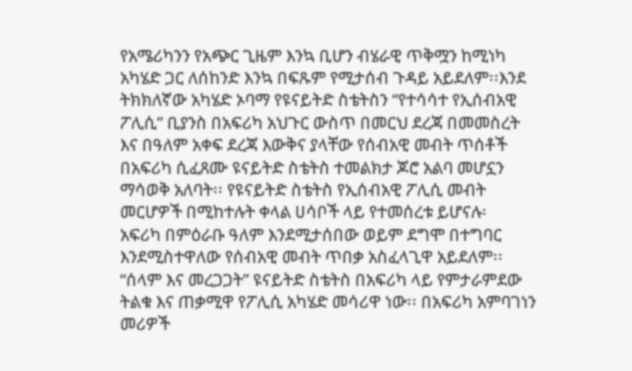የአሜሪካንን የአጭር ጊዜም እንኳ ቢሆን ብሄራዊ ጥቅሟን ከሚነካ አካሄድ ጋር ለሰከንድ እንኳ በፍጹም የሚታሰብ ጉዳይ አይደለም፡፡እንደ ትክክለኛው አካሄድ ኦባማ የዩናይትድ ስቴትስን “የተሳሳተ የኢሰብአዊ ፖሊሲ” ቢያንስ በአፍሪካ አህጉር ውስጥ በመርህ ደረጃ በመመስረት እና በዓለም አቀፍ ደረጃ እውቅና ያላቸው የሰብአዊ መብት ጥሰቶች በአፍሪካ ሲፈጸሙ ዩናይትድ ስቴትስ ተመልክታ ጆሮ አልባ መሆኗን ማሳወቅ አለባት፡፡ የዩናይትድ ስቴትስ የኢሰብአዊ ፖሊሲ መብት መርሆዎች በሚከተሉት ቀላል ሀሳቦች ላይ የተመሰረቱ ይሆናሉ፡
አፍሪካ በምዕራቡ ዓለም እንደሚታሰበው ወይም ደግሞ በተግባር እንደሚስተዋለው የሰብአዊ መብት ጥበቃ አስፈላጊዋ አይደለም፡፡ “ሰላም እና መረጋጋት” ዩናይትድ ስቴትስ በአፍሪካ ላይ የምታራምደው ትልቁ እና ጠቃሚዋ የፖሊሲ አካሄድ መሳሪዋ ነው፡፡ በአፍሪካ አምባገነን መሪዎች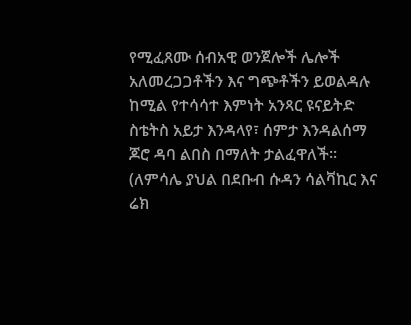የሚፈጸሙ ሰብአዊ ወንጀሎች ሌሎች አለመረጋጋቶችን እና ግጭቶችን ይወልዳሉ ከሚል የተሳሳተ እምነት አንጻር ዩናይትድ ስቴትስ አይታ እንዳላየ፣ ሰምታ እንዳልሰማ ጆሮ ዳባ ልበስ በማለት ታልፈዋለች፡፡ (ለምሳሌ ያህል በደቡብ ሱዳን ሳልቫኪር እና ሬክ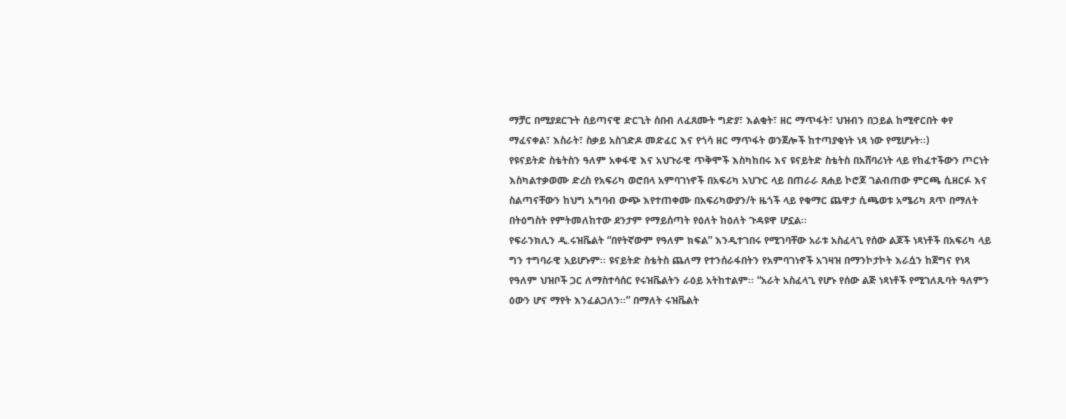ማቻር በሚያደርጉት ሰይጣናዊ ድርጊት ሰበብ ለፈጸሙት ግድያ፣ እልቂት፣ ዘር ማጥፋት፣ ህዝብን በኃይል ከሚኖርበት ቀየ ማፈናቀል፣ እስራት፣ ስቃይ አስገድዶ መድፈር እና የጎሳ ዘር ማጥፋት ወንጀሎች ከተጣያቂነት ነጻ ነው የሚሆኑት፡፡)
የዩናይትድ ስቴትስን ዓለም አቀፋዊ እና አህጉራዊ ጥቅሞች እስካከበሩ እና ዩናይትድ ስቴትስ በአሸባሪነት ላይ የከፈተችውን ጦርነት እስካልተቃወሙ ድረስ የአፍሪካ ወሮበላ አምባገነኖች በአፍሪካ አህጉር ላይ በጠራራ ጸሐይ ኮሮጆ ገልብጠው ምርጫ ሲዘርፉ እና ስልጣናቸውን ከህግ አግባብ ውጭ እየተጠቀሙ በአፍሪካውያን/ት ዜጎች ላይ የቁማር ጨዋታ ሲጫወቱ አሜሪካ ጸጥ በማለት በትዕግስት የምትመለከተው ደንታም የማይሰጣት የዕለት ከዕለት ጉዳዩዋ ሆኗል፡፡
የፍራንክሊን ዲ.ሩዝቬልት “በየትኛውም የዓለም ክፍል” እንዲተገበሩ የሚገባቸው አራቱ አስፈላጊ የሰው ልጆች ነጻነቶች በአፍሪካ ላይ ግን ተግባራዊ አይሆኑም፡፡ ዩናይትድ ስቴትስ ጨለማ የተንሰራፋበትን የአምባገነኖች አገዛዝ በማንኮታኮት እራሷን ከጀግና የነጻ የዓለም ህዝቦች ጋር ለማስተሳሰር የሩዝቬልትን ራዕይ አትከተልም፡፡ “አራት አስፈላጊ የሆኑ የሰው ልጅ ነጻነቶች የሚገለጹባት ዓለምን ዕውን ሆና ማየት እንፈልጋለን፡፡” በማለት ሩዝቬልት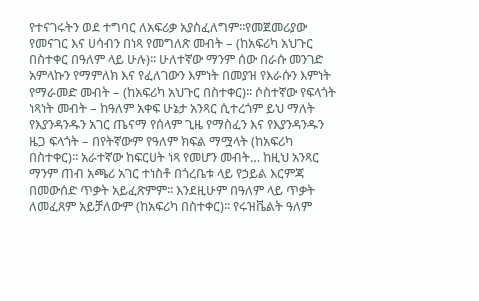የተናገሩትን ወደ ተግባር ለአፍሪቃ አያስፈለግም፡፡የመጀመሪያው የመናገር እና ሀሳብን በነጻ የመግለጽ መብት – (ከአፍሪካ አህጉር በስተቀር በዓለም ላይ ሁሉ)፡፡ ሁለተኛው ማንም ሰው በራሱ መንገድ አምላኩን የማምለክ እና የፈለገውን እምነት በመያዝ የእራሱን እምነት የማራመድ መብት – (ከአፍሪካ አህጉር በስተቀር)፡፡ ሶስተኛው የፍላጎት ነጻነት መብት – ከዓለም አቀፍ ሁኔታ አንጻር ሲተረጎም ይህ ማለት የእያንዳንዱን አገር ጤናማ የሰላም ጊዜ የማስፈን እና የእያንዳንዱን ዜጋ ፍላጎት – በየትኛውም የዓለም ክፍል ማሟላት (ከአፍሪካ በስተቀር)፡፡ አራተኛው ከፍርሀት ነጻ የመሆን መብት… ከዚህ አንጻር ማንም ጠብ አጫሪ አገር ተነስቶ በጎረቤቱ ላይ የኃይል እርምጃ በመውሰድ ጥቃት አይፈጽምም፡፡ እንደዚሁም በዓለም ላይ ጥቃት ለመፈጸም አይቻለውም (ከአፍሪካ በስተቀር)፡፡ የሩዝቬልት ዓለም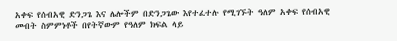አቀፍ የሰብአዊ ድንጋጌ እና ሌሎችም በድንጋጌው እየተፈተሉ የሚገኙት ዓለም አቀፍ የሰብአዊ መብት ስምምነቶች በየትኛውም የዓለም ክፍል ላይ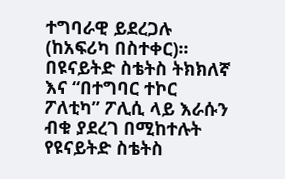ተግባራዊ ይደረጋሉ (ከአፍሪካ በስተቀር)፡፡
በዩናይትድ ስቴትስ ትክክለኛ እና “በተግባር ተኮር ፖለቲካ” ፖሊሲ ላይ እራሱን ብቁ ያደረገ በሚከተሉት የዩናይትድ ስቴትስ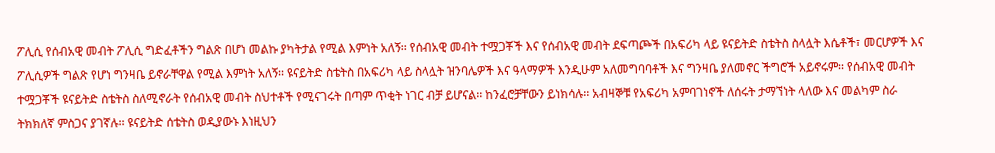ፖሊሲ የሰብአዊ መብት ፖሊሲ ግድፈቶችን ግልጽ በሆነ መልኩ ያካትታል የሚል እምነት አለኝ፡፡ የሰብአዊ መብት ተሟጋቾች እና የሰብአዊ መብት ደፍጣጮች በአፍሪካ ላይ ዩናይትድ ስቴትስ ስላሏት እሴቶች፣ መርሆዎች እና ፖሊሲዎች ግልጽ የሆነ ግንዛቤ ይኖራቸዋል የሚል እምነት አለኝ፡፡ ዩናይትድ ስቴትስ በአፍሪካ ላይ ስላሏት ዝንባሌዎች እና ዓላማዎች እንዲሁም አለመግባባቶች እና ግንዛቤ ያለመኖር ችግሮች አይኖሩም፡፡ የሰብአዊ መብት ተሟጋቾች ዩናይትድ ስቴትስ ስለሚኖራት የሰብአዊ መብት ስህተቶች የሚናገሩት በጣም ጥቂት ነገር ብቻ ይሆናል፡፡ ከንፈሮቻቸውን ይነክሳሉ፡፡ አብዛኞቹ የአፍሪካ አምባገነኖች ለሰሩት ታማኘነት ላለው እና መልካም ስራ ትክክለኛ ምስጋና ያገኛሉ፡፡ ዩናይትድ ሰቴትስ ወዲያውኑ እነዚህን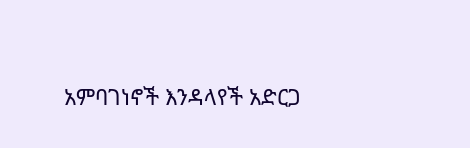አምባገነኖች እንዳላየች አድርጋ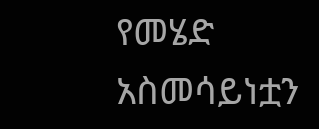የመሄድ አስመሳይነቷን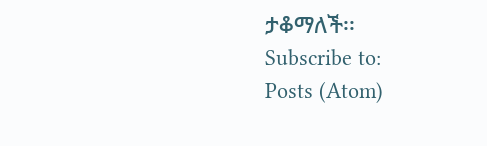ታቆማለች፡፡
Subscribe to:
Posts (Atom)